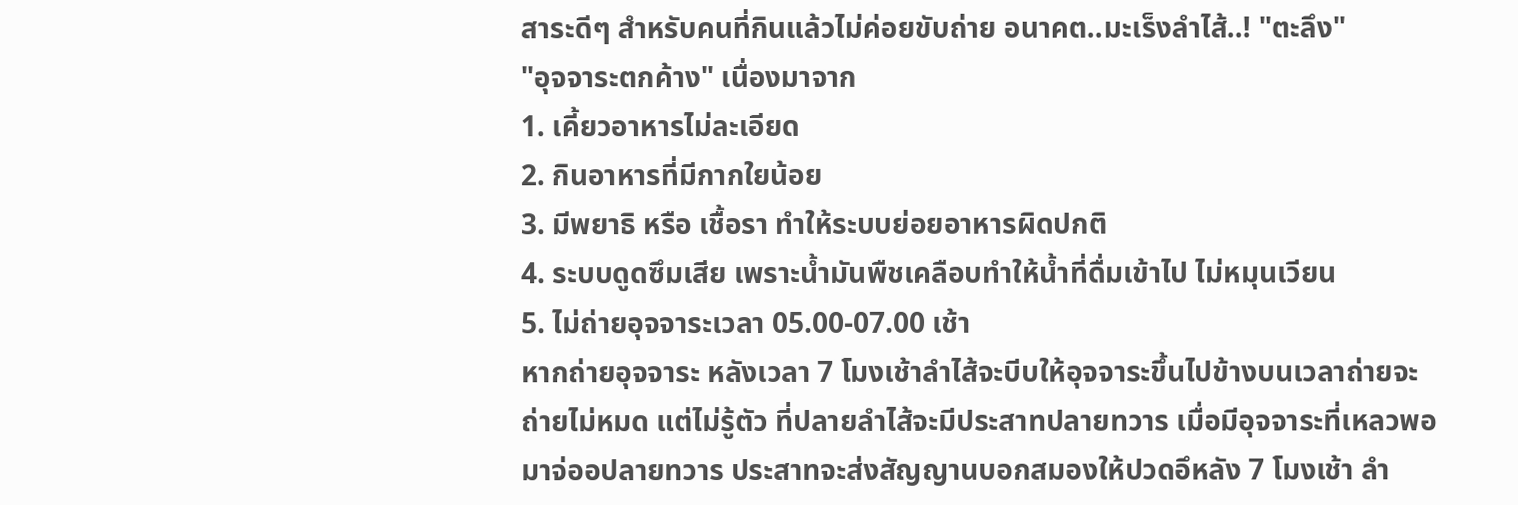สาระดีๆ สำหรับคนที่กินแล้วไม่ค่อยขับถ่าย อนาคต..มะเร็งลำไส้..! "ตะลึง"
"อุจจาระตกค้าง" เนื่องมาจาก
1. เคี้ยวอาหารไม่ละเอียด
2. กินอาหารที่มีกากใยน้อย
3. มีพยาธิ หรือ เชื้อรา ทำให้ระบบย่อยอาหารผิดปกติ
4. ระบบดูดซึมเสีย เพราะน้ำมันพืชเคลือบทำให้น้ำที่ดื่มเข้าไป ไม่หมุนเวียน
5. ไม่ถ่ายอุจจาระเวลา 05.00-07.00 เช้า
หากถ่ายอุจจาระ หลังเวลา 7 โมงเช้าลำไส้จะบีบให้อุจจาระขึ้นไปข้างบนเวลาถ่ายจะ ถ่ายไม่หมด แต่ไม่รู้ตัว ที่ปลายลำไส้จะมีประสาทปลายทวาร เมื่อมีอุจจาระที่เหลวพอมาจ่ออปลายทวาร ประสาทจะส่งสัญญานบอกสมองให้ปวดอึหลัง 7 โมงเช้า ลำ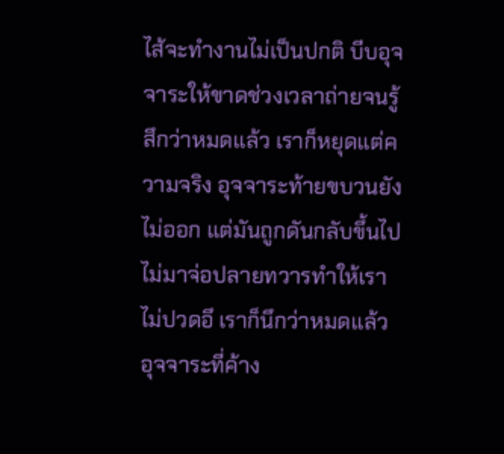ไส้จะทำงานไม่เป็นปกติ บีบอุจจาระให้ขาดช่วงเวลาถ่ายจนรู้สึกว่าหมดแล้ว เราก็หยุดแต่ความจริง อุจจาระท้ายขบวนยังไม่ออก แต่มันถูกดันกลับขึ้นไป ไม่มาจ่อปลายทวารทำให้เราไม่ปวดอึ เราก็นึกว่าหมดแล้ว อุจจาระที่ค้าง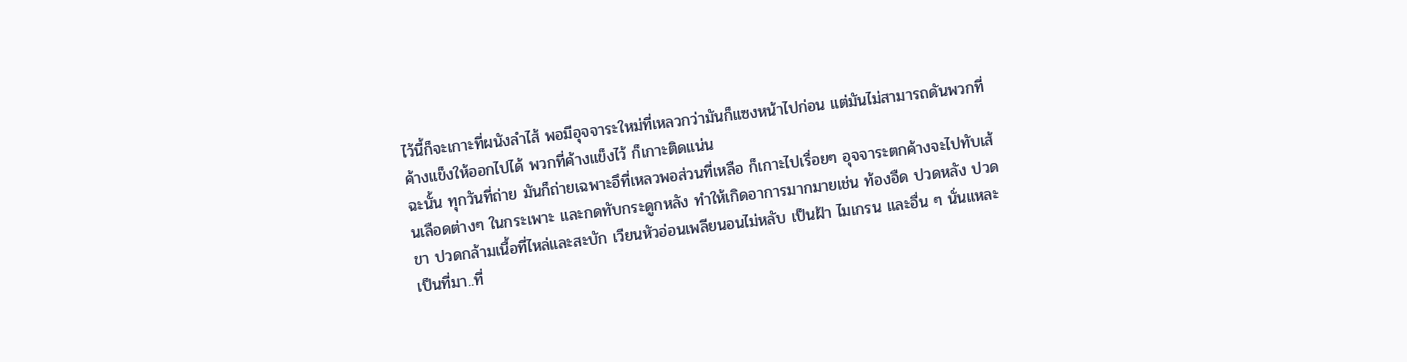ไว้นี้ก็จะเกาะที่ผนังลำไส้ พอมีอุจจาระใหม่ที่เหลวกว่ามันก็แซงหน้าไปก่อน แต่มันไม่สามารถดันพวกที่ค้างแข็งให้ออกไปได้ พวกที่ค้างแข็งไว้ ก็เกาะติดแน่น
ฉะนั้น ทุกวันที่ถ่าย มันก็ถ่ายเฉพาะอึที่เหลวพอส่วนที่เหลือ ก็เกาะไปเรื่อยๆ อุจจาระตกค้างจะไปทับเส้นเลือดต่างๆ ในกระเพาะ และกดทับกระดูกหลัง ทำให้เกิดอาการมากมายเช่น ท้องอืด ปวดหลัง ปวดขา ปวดกล้ามเนื้อที่ไหล่และสะบัก เวียนหัวอ่อนเพลียนอนไม่หลับ เป็นฝ้า ไมเกรน และอื่น ๆ นั่นแหละเป็นที่มา..ที่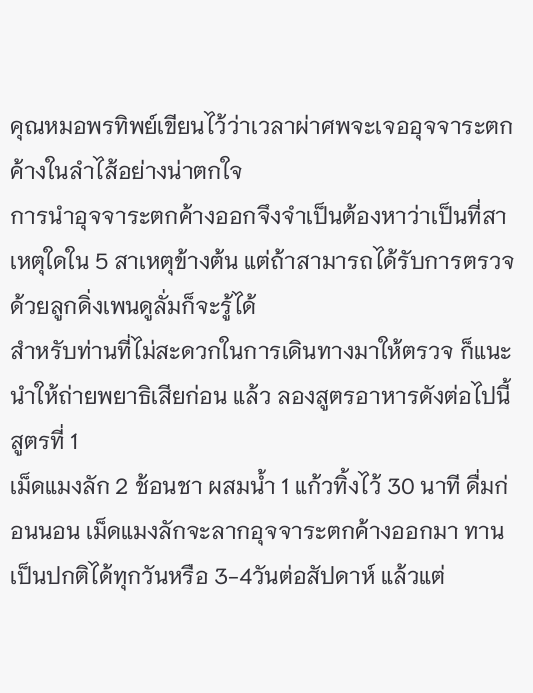คุณหมอพรทิพย์เขียนไว้ว่าเวลาผ่าศพจะเจออุจจาระตกค้างในลำไส้อย่างน่าตกใจ
การนำอุจจาระตกค้างออกจึงจำเป็นต้องหาว่าเป็นที่สาเหตุใดใน 5 สาเหตุข้างต้น แต่ถ้าสามารถได้รับการตรวจด้วยลูกดิ่งเพนดูลั่มก็จะรู้ได้
สำหรับท่านที่ไม่สะดวกในการเดินทางมาให้ตรวจ ก็แนะนำให้ถ่ายพยาธิเสียก่อน แล้ว ลองสูตรอาหารดังต่อไปนี้
สูตรที่ 1
เม็ดแมงลัก 2 ช้อนชา ผสมน้ำ 1 แก้วทิ้งไว้ 30 นาที ดื่มก่อนนอน เม็ดแมงลักจะลากอุจจาระตกค้างออกมา ทานเป็นปกติได้ทุกวันหรือ 3-4วันต่อสัปดาห์ แล้วแต่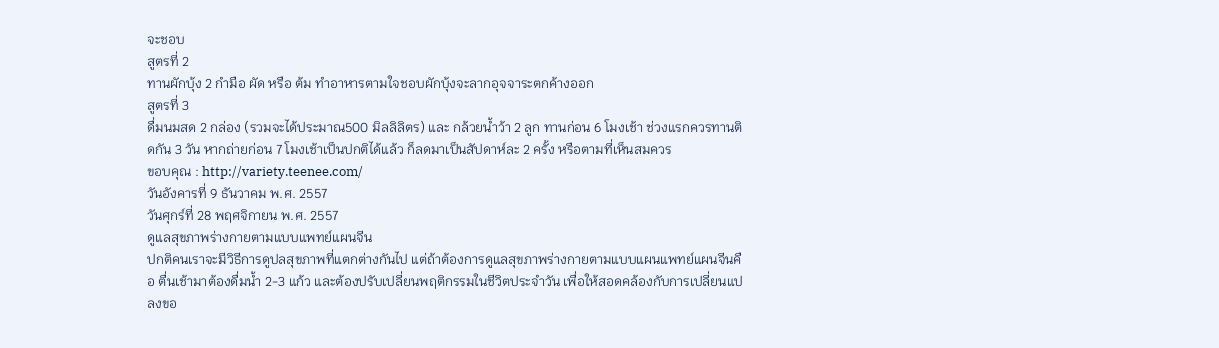จะชอบ
สูตรที่ 2
ทานผักบุ้ง 2 กำมือ ผัด หรือ ต้ม ทำอาหารตามใจชอบผักบุ้งจะลากอุจจาระตกค้างออก
สูตรที่ 3
ดื่มนมสด 2 กล่อง (รวมจะได้ประมาณ500 มิลลิลิตร) และ กล้วยน้ำว้า 2 ลูก ทานก่อน 6 โมงเช้า ช่วงแรกควรทานติดกัน 3 วัน หากถ่ายก่อน 7 โมงเช้าเป็นปกติได้แล้ว ก็ลดมาเป็นสัปดาห์ละ 2 ครั้ง หรือตามที่เห็นสมควร
ขอบคุณ : http://variety.teenee.com/
วันอังคารที่ 9 ธันวาคม พ.ศ. 2557
วันศุกร์ที่ 28 พฤศจิกายน พ.ศ. 2557
ดูแลสุขภาพร่างกายตามแบบแพทย์แผนจีน
ปกติคนเราจะมีวิธีการดูปลสุขภาพที่แตกต่างกันไป แต่ถ้าต้องการดูแลสุขภาพร่างกายตามแบบแผนแพทย์แผนจีนคือ ตื่นเช้ามาต้องดื่มน้ำ 2-3 แก้ว และต้องปรับเปลี่ยนพฤติกรรมในชีวิตประจำวัน เพื่อให้สอดคล้องกับการเปลี่ยนแปลงขอ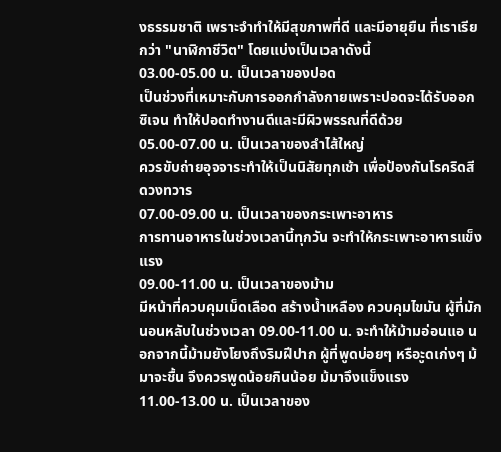งธรรมชาติ เพราะจำทำให้มีสุขภาพที่ดี และมีอายุยืน ที่เราเรียกว่า "นาฬิกาชีวิต" โดยแบ่งเป็นเวลาดังนี้
03.00-05.00 น. เป็นเวลาของปอด
เป็นช่วงที่เหมาะกับการออกกำลังกายเพราะปอดจะได้รับออกซิเจน ทำให้ปอดทำงานดีและมีผิวพรรณที่ดีด้วย
05.00-07.00 น. เป็นเวลาของลำไส้ใหญ่
ควรขับถ่ายอุจจาระทำให้เป็นนิสัยทุกเช้า เพื่อป้องกันโรคริดสีดวงทวาร
07.00-09.00 น. เป็นเวลาของกระเพาะอาหาร
การทานอาหารในช่วงเวลานี้ทุกวัน จะทำให้กระเพาะอาหารแข็งแรง
09.00-11.00 น. เป็นเวลาของม้าม
มีหน้าที่ควบคุมเม็ดเลือด สร้างน้ำเหลือง ควบคุมไขมัน ผู้ที่มักนอนหลับในช่วงเวลา 09.00-11.00 น. จะทำให้ม้ามอ่อนแอ นอกจากนี้ม้ามยังโยงถึงริมฝีปาก ผู้ที่พูดบ่อยๆ หรือะูดเก่งๆ ม้มาจะชื้น จึงควรพูดน้อยกินน้อย ม้มาจึงแข็งแรง
11.00-13.00 น. เป็นเวลาของ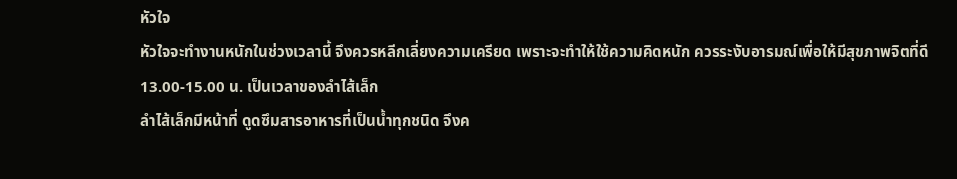หัวใจ
หัวใจจะทำงานหนักในช่วงเวลานี้ จึงควรหลีกเลี่ยงความเครียด เพราะจะทำให้ใช้ความคิดหนัก ควรระงับอารมณ์เพื่อให้มีสุขภาพจิตที่ดี
13.00-15.00 น. เป็นเวลาของลำไส้เล็ก
ลำไส้เล็กมีหน้าที่ ดูดซึมสารอาหารที่เป็นน้ำทุกชนิด จึงค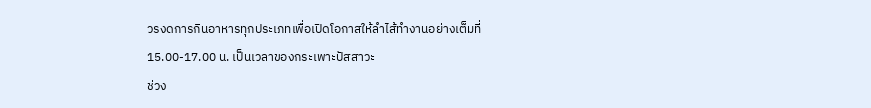วรงดการกินอาหารทุกประเภทเพื่อเปิดโอกาสให้ลำไส้ทำงานอย่างเต็มที่
15.00-17.00 น. เป็นเวลาของกระเพาะปัสสาวะ
ช่วง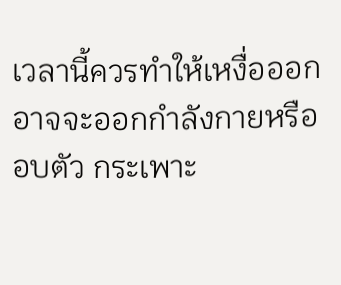เวลานี้ควรทำให้เหงื่อออก อาจจะออกกำลังกายหรืออบตัว กระเพาะ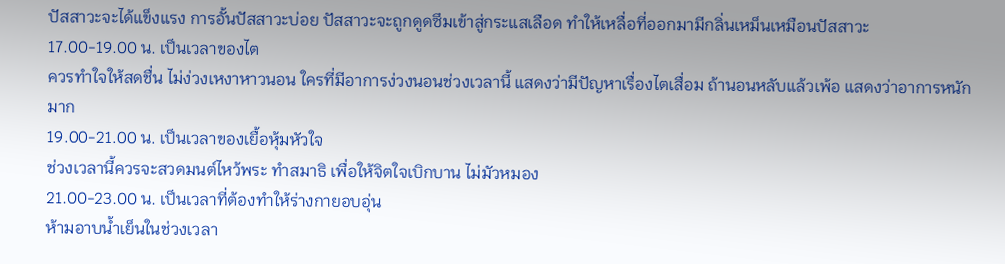ปัสสาวะจะได้แข็งแรง การอั้นปัสสาวะบ่อย ปัสสาวะจะถูกดูดซึมเข้าสู่กระแสเลือด ทำให้เหลื่อที่ออกมามีกลิ่นเหม็นเหมือนปัสสาวะ
17.00-19.00 น. เป็นเวลาของไต
ควรทำใจให้สดชื่น ไม่ง่วงเหงาหาวนอน ใครที่มีอาการง่วงนอนช่วงเวลานี้ แสดงว่ามีปัญหาเรื่องไตเสื่อม ถ้านอนหลับแล้วเพ้อ แสดงว่าอาการหนักมาก
19.00-21.00 น. เป็นเวลาของเยื้อหุ้มหัวใจ
ช่วงเวลานี้ควรจะสวดมนต์ไหว้พระ ทำสมาธิ เพื่อให้จิตใจเบิกบาน ไม่มัวหมอง
21.00-23.00 น. เป็นเวลาที่ต้องทำให้ร่างกายอบอุ่น
ห้ามอาบน้ำเย็นในช่วงเวลา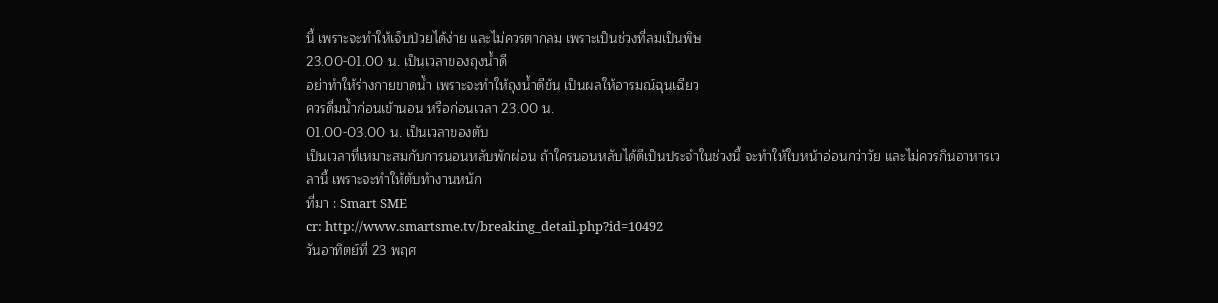นี้ เพราะจะทำให้เจ็บป่วยได้ง่าย และไม่ควรตากลม เพราะเป็นช่วงที่ลมเป็นพิษ
23.00-01.00 น. เป็นเวลาของถุงน้ำดี
อย่าทำให้ร่างกายขาดน้ำ เพราะจะทำให้ถุงน้ำดีข้น เป็นผลให้อารมณ์ฉุนเฉียว
ควรดื่มน้ำก่อนเข้านอน หรือก่อนเวลา 23.00 น.
01.00-03.00 น. เป็นเวลาของตับ
เป็นเวลาที่เหมาะสมกับการนอนหลับพักผ่อน ถ้าใครนอนหลับได้ดีเป็นประจำในช่วงนี้ จะทำให้ใบหน้าอ่อนกว่าวัย และไม่ควรกินอาหารเวลานี้ เพราะจะทำให้ตับทำงานหนัก
ที่มา : Smart SME
cr: http://www.smartsme.tv/breaking_detail.php?id=10492
วันอาทิตย์ที่ 23 พฤศ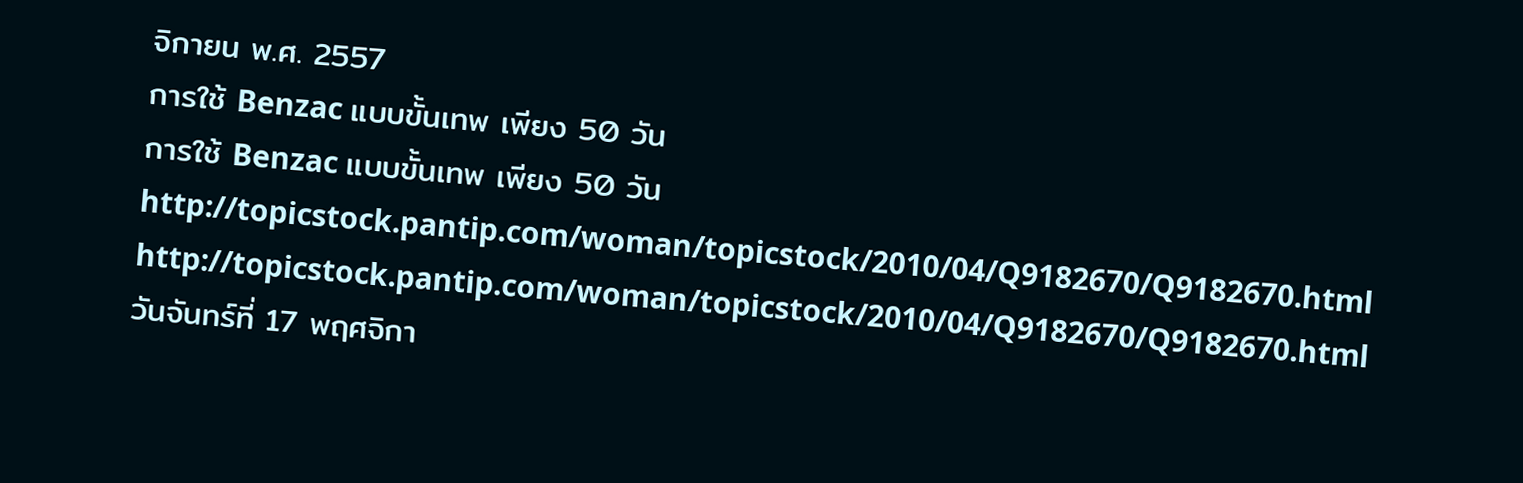จิกายน พ.ศ. 2557
การใช้ Benzac แบบขั้นเทพ เพียง 50 วัน
การใช้ Benzac แบบขั้นเทพ เพียง 50 วัน
http://topicstock.pantip.com/woman/topicstock/2010/04/Q9182670/Q9182670.html
http://topicstock.pantip.com/woman/topicstock/2010/04/Q9182670/Q9182670.html
วันจันทร์ที่ 17 พฤศจิกา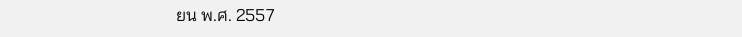ยน พ.ศ. 2557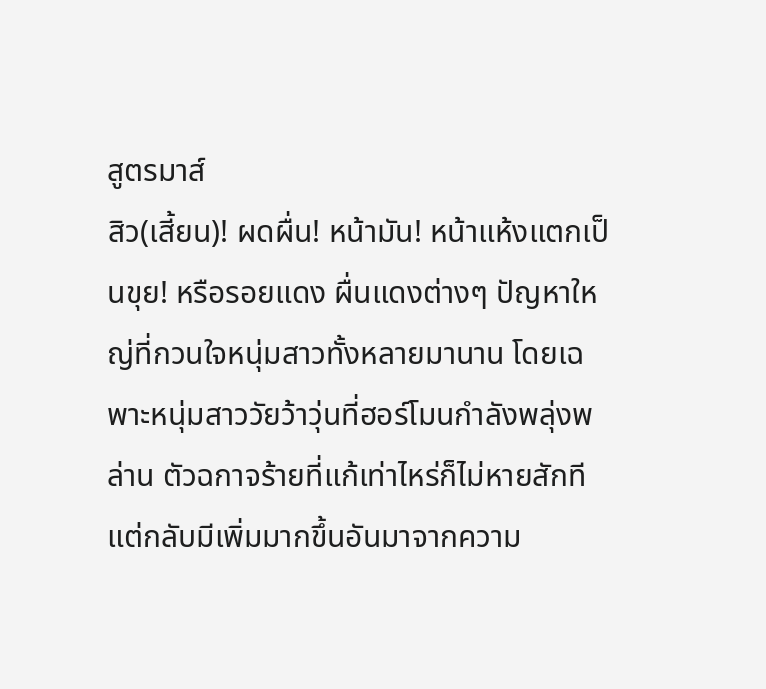สูตรมาส์
สิว(เสี้ยน)! ผดผื่น! หน้ามัน! หน้าแห้งแตกเป็นขุย! หรือรอยแดง ผื่นแดงต่างๆ ปัญหาใหญ่ที่กวนใจหนุ่มสาวทั้งหลายมานาน โดยเฉพาะหนุ่มสาววัยว้าวุ่นที่ฮอร์โมนกำลังพลุ่งพล่าน ตัวฉกาจร้ายที่แก้เท่าไหร่ก็ไม่หายสักที แต่กลับมีเพิ่มมากขึ้นอันมาจากความ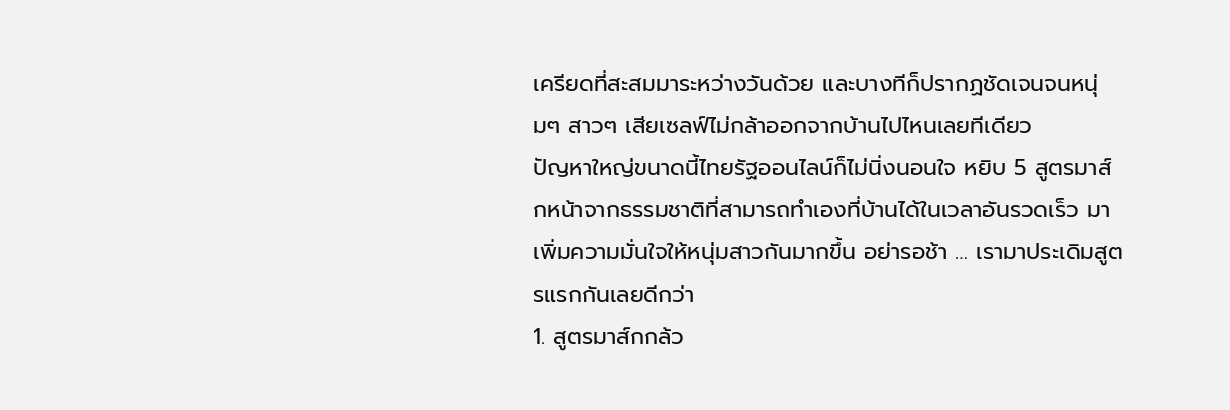เครียดที่สะสมมาระหว่างวันด้วย และบางทีก็ปรากฏชัดเจนจนหนุ่มๆ สาวๆ เสียเซลฟ์ไม่กล้าออกจากบ้านไปไหนเลยทีเดียว
ปัญหาใหญ่ขนาดนี้ไทยรัฐออนไลน์ก็ไม่นิ่งนอนใจ หยิบ 5 สูตรมาส์กหน้าจากธรรมชาติที่สามารถทำเองที่บ้านได้ในเวลาอันรวดเร็ว มาเพิ่มความมั่นใจให้หนุ่มสาวกันมากขึ้น อย่ารอช้า … เรามาประเดิมสูตรแรกกันเลยดีกว่า
1. สูตรมาส์กกล้ว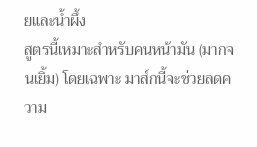ยและน้ำผึ้ง
สูตรนี้เหมาะสำหรับคนหน้ามัน (มากจนเยิ้ม) โดยเฉพาะ มาส์กนี้จะช่วยลดความ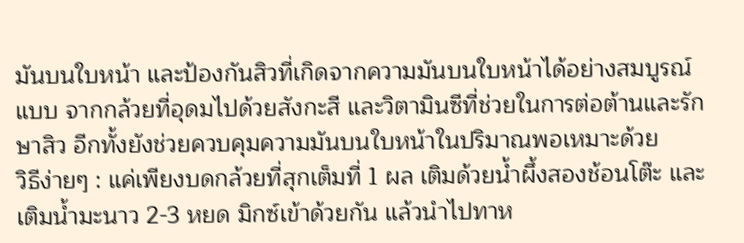มันบนใบหน้า และป้องกันสิวที่เกิดจากความมันบนใบหน้าได้อย่างสมบูรณ์แบบ จากกล้วยที่อุดมไปด้วยสังกะสี และวิตามินซีที่ช่วยในการต่อต้านและรักษาสิว อีกทั้งยังช่วยควบคุมความมันบนใบหน้าในปริมาณพอเหมาะด้วย
วิธีง่ายๆ : แค่เพียงบดกล้วยที่สุกเต็มที่ 1 ผล เติมด้วยน้ำผึ้งสองช้อนโต๊ะ และเติมน้ำมะนาว 2-3 หยด มิกซ์เข้าด้วยกัน แล้วนำไปทาห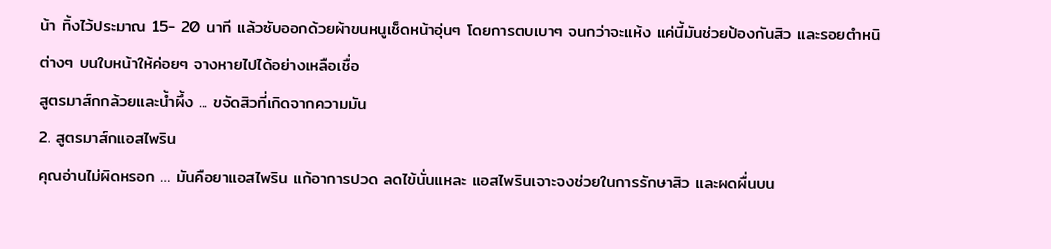น้า ทิ้งไว้ประมาณ 15- 20 นาที แล้วซับออกด้วยผ้าขนหนูเช็ดหน้าอุ่นๆ โดยการตบเบาๆ จนกว่าจะแห้ง แค่นี้มันช่วยป้องกันสิว และรอยตำหนิต่างๆ บนใบหน้าให้ค่อยๆ จางหายไปได้อย่างเหลือเชื่อ
สูตรมาส์กกล้วยและน้ำผึ้ง ... ขจัดสิวที่เกิดจากความมัน
2. สูตรมาส์กแอสไพริน
คุณอ่านไม่ผิดหรอก … มันคือยาแอสไพริน แก้อาการปวด ลดไข้นั่นแหละ แอสไพรินเจาะจงช่วยในการรักษาสิว และผดผื่นบน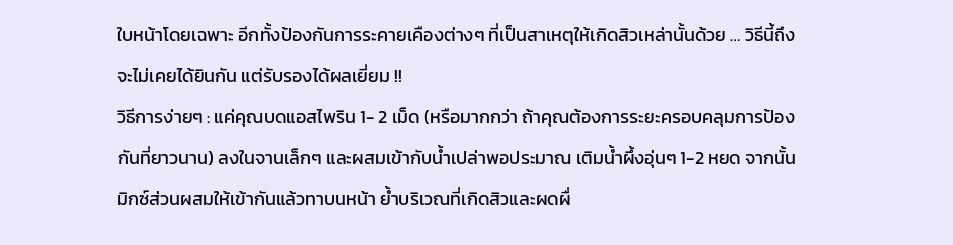ใบหน้าโดยเฉพาะ อีกทั้งป้องกันการระคายเคืองต่างๆ ที่เป็นสาเหตุให้เกิดสิวเหล่านั้นด้วย … วิธีนี้ถึงจะไม่เคยได้ยินกัน แต่รับรองได้ผลเยี่ยม !!
วิธีการง่ายๆ : แค่คุณบดแอสไพริน 1- 2 เม็ด (หรือมากกว่า ถ้าคุณต้องการระยะครอบคลุมการป้องกันที่ยาวนาน) ลงในจานเล็กๆ และผสมเข้ากับน้ำเปล่าพอประมาณ เติมน้ำผึ้งอุ่นๆ 1-2 หยด จากนั้นมิกซ์ส่วนผสมให้เข้ากันแล้วทาบนหน้า ย้ำบริเวณที่เกิดสิวและผดผื่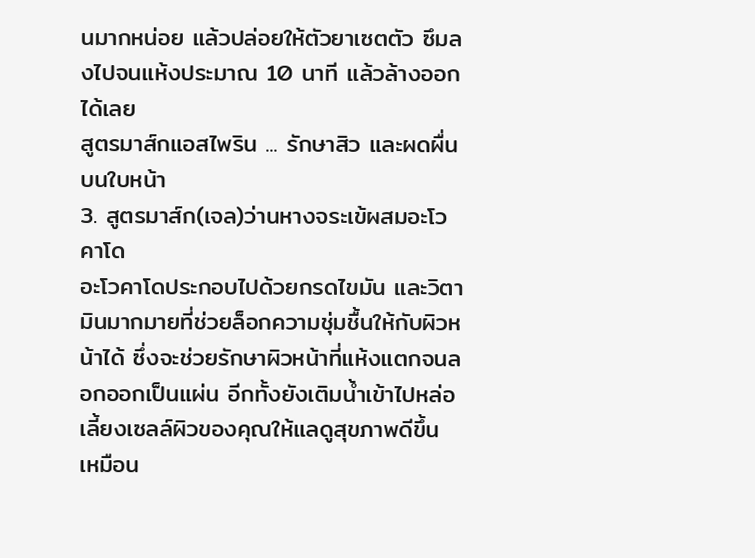นมากหน่อย แล้วปล่อยให้ตัวยาเซตตัว ซึมลงไปจนแห้งประมาณ 10 นาที แล้วล้างออกได้เลย
สูตรมาส์กแอสไพริน ... รักษาสิว และผดผื่นบนใบหน้า
3. สูตรมาส์ก(เจล)ว่านหางจระเข้ผสมอะโวคาโด
อะโวคาโดประกอบไปด้วยกรดไขมัน และวิตามินมากมายที่ช่วยล็อกความชุ่มชื้นให้กับผิวหน้าได้ ซึ่งจะช่วยรักษาผิวหน้าที่แห้งแตกจนลอกออกเป็นแผ่น อีกทั้งยังเติมน้ำเข้าไปหล่อเลี้ยงเซลล์ผิวของคุณให้แลดูสุขภาพดีขึ้น เหมือน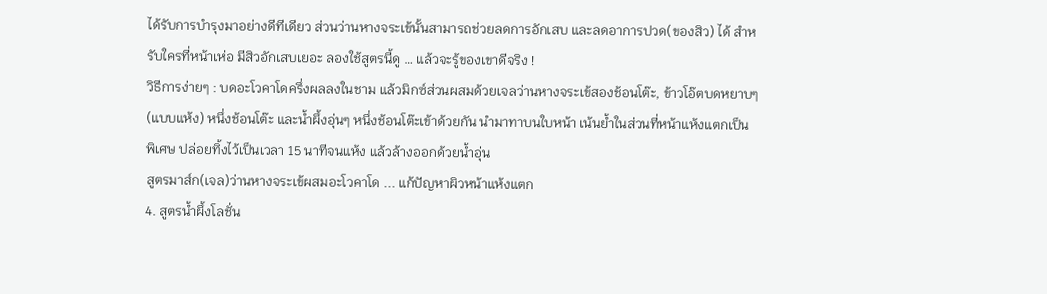ได้รับการบำรุงมาอย่างดีทีเดียว ส่วนว่านหางจระเข้นั้นสามารถช่วยลดการอักเสบ และลดอาการปวด(ของสิว) ได้ สำหรับใครที่หน้าเห่อ มีสิวอักเสบเยอะ ลองใช้สูตรนี้ดู … แล้วจะรู้ของเขาดีจริง !
วิธีการง่ายๆ : บดอะโวคาโดครึ่งผลลงในชาม แล้วมิกซ์ส่วนผสมด้วยเจลว่านหางจระเข้สองช้อนโต๊ะ, ข้าวโอ๊ตบดหยาบๆ (แบบแห้ง) หนึ่งช้อนโต๊ะ และน้ำผึ้งอุ่นๆ หนึ่งช้อนโต๊ะเข้าด้วยกัน นำมาทาบนใบหน้า เน้นย้ำในส่วนที่หน้าแห้งแตกเป็นพิเศษ ปล่อยทิ้งไว้เป็นเวลา 15 นาทีจนแห้ง แล้วล้างออกด้วยน้ำอุ่น
สูตรมาส์ก(เจล)ว่านหางจระเข้ผสมอะโวคาโด ... แก้ปัญหาผิวหน้าแห้งแตก
4. สูตรน้ำผึ้งโลชั่น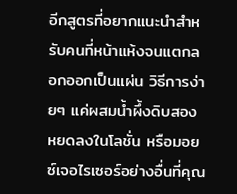อีกสูตรที่อยากแนะนำสำหรับคนที่หน้าแห้งจนแตกลอกออกเป็นแผ่น วิธีการง่ายๆ แค่ผสมน้ำผึ้งดิบสองหยดลงในโลชั่น หรือมอยซ์เจอไรเซอร์อย่างอื่นที่คุณ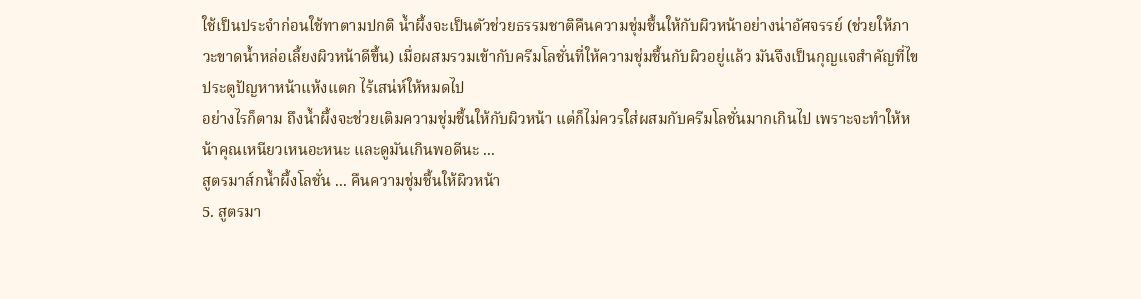ใช้เป็นประจำก่อนใช้ทาตามปกติ น้ำผึ้งจะเป็นตัวช่วยธรรมชาติคืนความชุ่มชื้นให้กับผิวหน้าอย่างน่าอัศจรรย์ (ช่วยให้ภาวะขาดน้ำหล่อเลี้ยงผิวหน้าดีขึ้น) เมื่อผสมรวมเข้ากับครีมโลชั่นที่ให้ความชุ่มชื้นกับผิวอยู่แล้ว มันจึงเป็นกุญแจสำคัญที่ไขประตูปัญหาหน้าแห้งแตก ไร้เสน่ห์ให้หมดไป
อย่างไรก็ตาม ถึงน้ำผึ้งจะช่วยเติมความชุ่มชื้นให้กับผิวหน้า แต่ก็ไม่ควรใส่ผสมกับครีมโลชั่นมากเกินไป เพราะจะทำให้หน้าคุณเหนียวเหนอะหนะ และดูมันเกินพอดีนะ ...
สูตรมาส์กน้ำผึ้งโลชั่น ... คืนความชุ่มชื้นให้ผิวหน้า
5. สูตรมา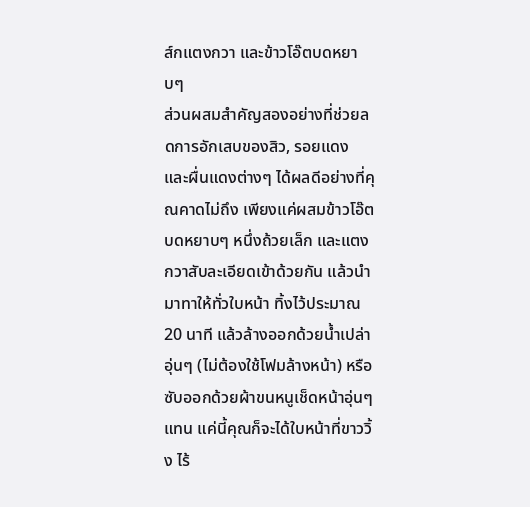ส์กแตงกวา และข้าวโอ๊ตบดหยาบๆ
ส่วนผสมสำคัญสองอย่างที่ช่วยลดการอักเสบของสิว, รอยแดง และผื่นแดงต่างๆ ได้ผลดีอย่างที่คุณคาดไม่ถึง เพียงแค่ผสมข้าวโอ๊ตบดหยาบๆ หนึ่งถ้วยเล็ก และแตงกวาสับละเอียดเข้าด้วยกัน แล้วนำมาทาให้ทั่วใบหน้า ทิ้งไว้ประมาณ 20 นาที แล้วล้างออกด้วยน้ำเปล่าอุ่นๆ (ไม่ต้องใช้โฟมล้างหน้า) หรือซับออกด้วยผ้าขนหนูเช็ดหน้าอุ่นๆ แทน แค่นี้คุณก็จะได้ใบหน้าที่ขาววิ้ง ไร้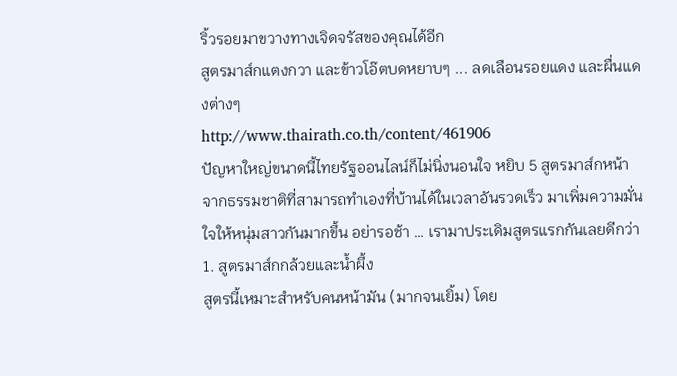ริ้วรอยมาขวางทางเจิดจรัสของคุณได้อีก
สูตรมาส์กแตงกวา และข้าวโอ๊ตบดหยาบๆ ... ลดเลือนรอยแดง และผื่นแดงต่างๆ
http://www.thairath.co.th/content/461906
ปัญหาใหญ่ขนาดนี้ไทยรัฐออนไลน์ก็ไม่นิ่งนอนใจ หยิบ 5 สูตรมาส์กหน้าจากธรรมชาติที่สามารถทำเองที่บ้านได้ในเวลาอันรวดเร็ว มาเพิ่มความมั่นใจให้หนุ่มสาวกันมากขึ้น อย่ารอช้า … เรามาประเดิมสูตรแรกกันเลยดีกว่า
1. สูตรมาส์กกล้วยและน้ำผึ้ง
สูตรนี้เหมาะสำหรับคนหน้ามัน (มากจนเยิ้ม) โดย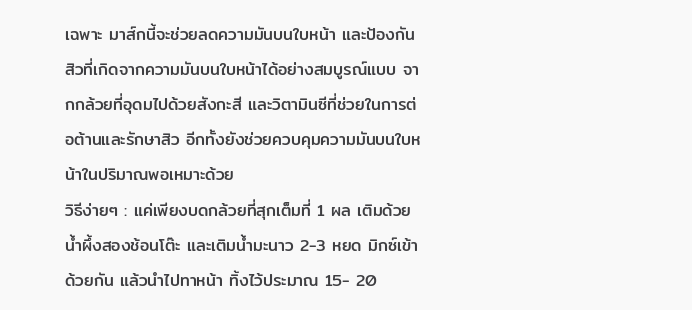เฉพาะ มาส์กนี้จะช่วยลดความมันบนใบหน้า และป้องกันสิวที่เกิดจากความมันบนใบหน้าได้อย่างสมบูรณ์แบบ จากกล้วยที่อุดมไปด้วยสังกะสี และวิตามินซีที่ช่วยในการต่อต้านและรักษาสิว อีกทั้งยังช่วยควบคุมความมันบนใบหน้าในปริมาณพอเหมาะด้วย
วิธีง่ายๆ : แค่เพียงบดกล้วยที่สุกเต็มที่ 1 ผล เติมด้วยน้ำผึ้งสองช้อนโต๊ะ และเติมน้ำมะนาว 2-3 หยด มิกซ์เข้าด้วยกัน แล้วนำไปทาหน้า ทิ้งไว้ประมาณ 15- 20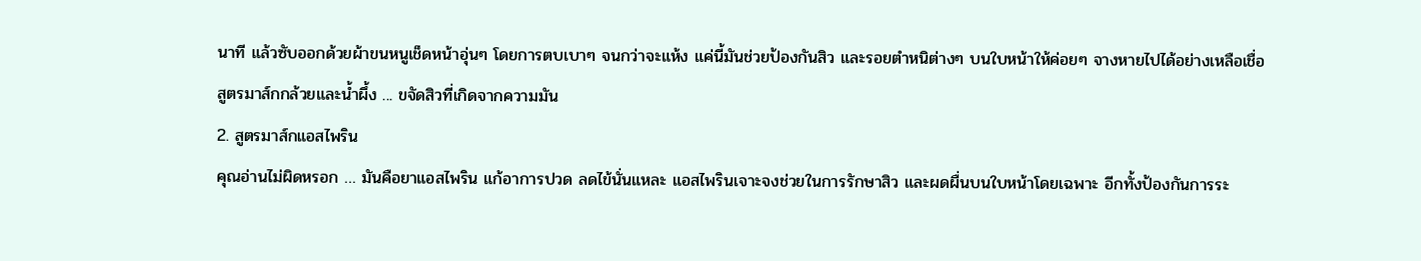นาที แล้วซับออกด้วยผ้าขนหนูเช็ดหน้าอุ่นๆ โดยการตบเบาๆ จนกว่าจะแห้ง แค่นี้มันช่วยป้องกันสิว และรอยตำหนิต่างๆ บนใบหน้าให้ค่อยๆ จางหายไปได้อย่างเหลือเชื่อ
สูตรมาส์กกล้วยและน้ำผึ้ง ... ขจัดสิวที่เกิดจากความมัน
2. สูตรมาส์กแอสไพริน
คุณอ่านไม่ผิดหรอก … มันคือยาแอสไพริน แก้อาการปวด ลดไข้นั่นแหละ แอสไพรินเจาะจงช่วยในการรักษาสิว และผดผื่นบนใบหน้าโดยเฉพาะ อีกทั้งป้องกันการระ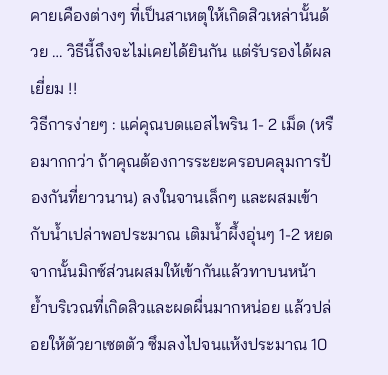คายเคืองต่างๆ ที่เป็นสาเหตุให้เกิดสิวเหล่านั้นด้วย … วิธีนี้ถึงจะไม่เคยได้ยินกัน แต่รับรองได้ผลเยี่ยม !!
วิธีการง่ายๆ : แค่คุณบดแอสไพริน 1- 2 เม็ด (หรือมากกว่า ถ้าคุณต้องการระยะครอบคลุมการป้องกันที่ยาวนาน) ลงในจานเล็กๆ และผสมเข้ากับน้ำเปล่าพอประมาณ เติมน้ำผึ้งอุ่นๆ 1-2 หยด จากนั้นมิกซ์ส่วนผสมให้เข้ากันแล้วทาบนหน้า ย้ำบริเวณที่เกิดสิวและผดผื่นมากหน่อย แล้วปล่อยให้ตัวยาเซตตัว ซึมลงไปจนแห้งประมาณ 10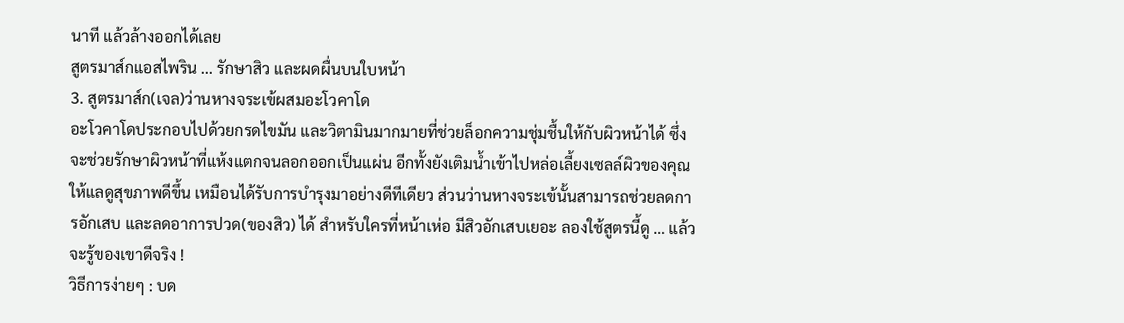นาที แล้วล้างออกได้เลย
สูตรมาส์กแอสไพริน ... รักษาสิว และผดผื่นบนใบหน้า
3. สูตรมาส์ก(เจล)ว่านหางจระเข้ผสมอะโวคาโด
อะโวคาโดประกอบไปด้วยกรดไขมัน และวิตามินมากมายที่ช่วยล็อกความชุ่มชื้นให้กับผิวหน้าได้ ซึ่งจะช่วยรักษาผิวหน้าที่แห้งแตกจนลอกออกเป็นแผ่น อีกทั้งยังเติมน้ำเข้าไปหล่อเลี้ยงเซลล์ผิวของคุณให้แลดูสุขภาพดีขึ้น เหมือนได้รับการบำรุงมาอย่างดีทีเดียว ส่วนว่านหางจระเข้นั้นสามารถช่วยลดการอักเสบ และลดอาการปวด(ของสิว) ได้ สำหรับใครที่หน้าเห่อ มีสิวอักเสบเยอะ ลองใช้สูตรนี้ดู … แล้วจะรู้ของเขาดีจริง !
วิธีการง่ายๆ : บด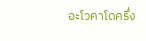อะโวคาโดครึ่ง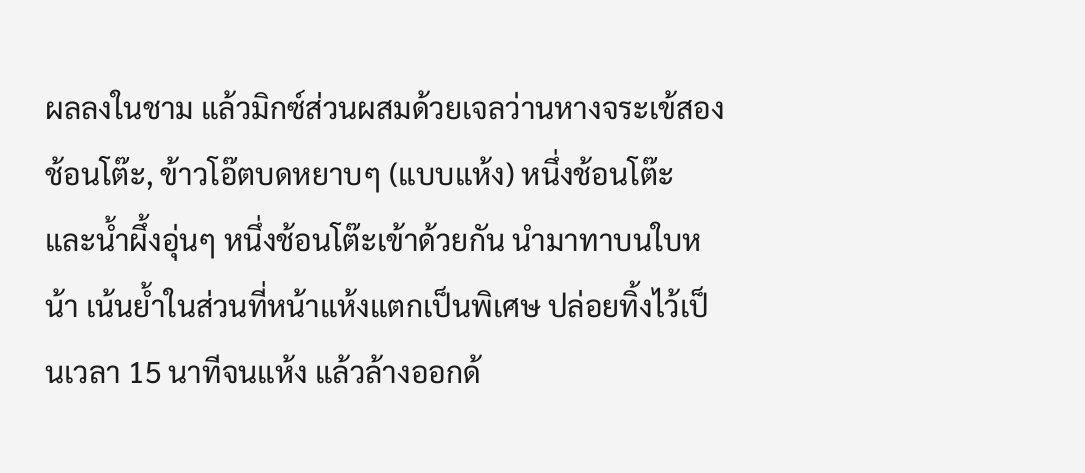ผลลงในชาม แล้วมิกซ์ส่วนผสมด้วยเจลว่านหางจระเข้สองช้อนโต๊ะ, ข้าวโอ๊ตบดหยาบๆ (แบบแห้ง) หนึ่งช้อนโต๊ะ และน้ำผึ้งอุ่นๆ หนึ่งช้อนโต๊ะเข้าด้วยกัน นำมาทาบนใบหน้า เน้นย้ำในส่วนที่หน้าแห้งแตกเป็นพิเศษ ปล่อยทิ้งไว้เป็นเวลา 15 นาทีจนแห้ง แล้วล้างออกด้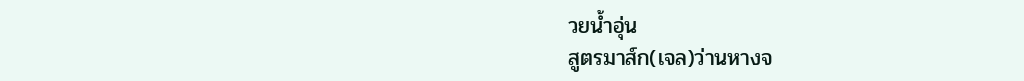วยน้ำอุ่น
สูตรมาส์ก(เจล)ว่านหางจ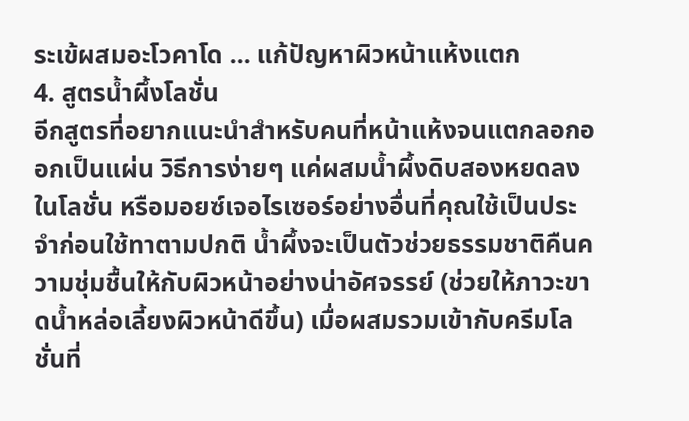ระเข้ผสมอะโวคาโด ... แก้ปัญหาผิวหน้าแห้งแตก
4. สูตรน้ำผึ้งโลชั่น
อีกสูตรที่อยากแนะนำสำหรับคนที่หน้าแห้งจนแตกลอกออกเป็นแผ่น วิธีการง่ายๆ แค่ผสมน้ำผึ้งดิบสองหยดลงในโลชั่น หรือมอยซ์เจอไรเซอร์อย่างอื่นที่คุณใช้เป็นประจำก่อนใช้ทาตามปกติ น้ำผึ้งจะเป็นตัวช่วยธรรมชาติคืนความชุ่มชื้นให้กับผิวหน้าอย่างน่าอัศจรรย์ (ช่วยให้ภาวะขาดน้ำหล่อเลี้ยงผิวหน้าดีขึ้น) เมื่อผสมรวมเข้ากับครีมโลชั่นที่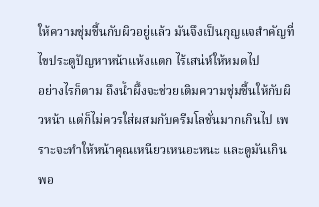ให้ความชุ่มชื้นกับผิวอยู่แล้ว มันจึงเป็นกุญแจสำคัญที่ไขประตูปัญหาหน้าแห้งแตก ไร้เสน่ห์ให้หมดไป
อย่างไรก็ตาม ถึงน้ำผึ้งจะช่วยเติมความชุ่มชื้นให้กับผิวหน้า แต่ก็ไม่ควรใส่ผสมกับครีมโลชั่นมากเกินไป เพราะจะทำให้หน้าคุณเหนียวเหนอะหนะ และดูมันเกินพอ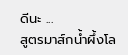ดีนะ ...
สูตรมาส์กน้ำผึ้งโล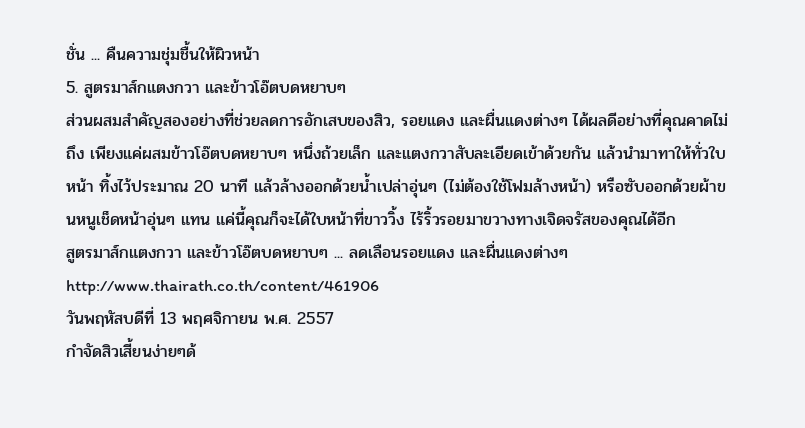ชั่น ... คืนความชุ่มชื้นให้ผิวหน้า
5. สูตรมาส์กแตงกวา และข้าวโอ๊ตบดหยาบๆ
ส่วนผสมสำคัญสองอย่างที่ช่วยลดการอักเสบของสิว, รอยแดง และผื่นแดงต่างๆ ได้ผลดีอย่างที่คุณคาดไม่ถึง เพียงแค่ผสมข้าวโอ๊ตบดหยาบๆ หนึ่งถ้วยเล็ก และแตงกวาสับละเอียดเข้าด้วยกัน แล้วนำมาทาให้ทั่วใบหน้า ทิ้งไว้ประมาณ 20 นาที แล้วล้างออกด้วยน้ำเปล่าอุ่นๆ (ไม่ต้องใช้โฟมล้างหน้า) หรือซับออกด้วยผ้าขนหนูเช็ดหน้าอุ่นๆ แทน แค่นี้คุณก็จะได้ใบหน้าที่ขาววิ้ง ไร้ริ้วรอยมาขวางทางเจิดจรัสของคุณได้อีก
สูตรมาส์กแตงกวา และข้าวโอ๊ตบดหยาบๆ ... ลดเลือนรอยแดง และผื่นแดงต่างๆ
http://www.thairath.co.th/content/461906
วันพฤหัสบดีที่ 13 พฤศจิกายน พ.ศ. 2557
กำจัดสิวเสี้ยนง่ายๆด้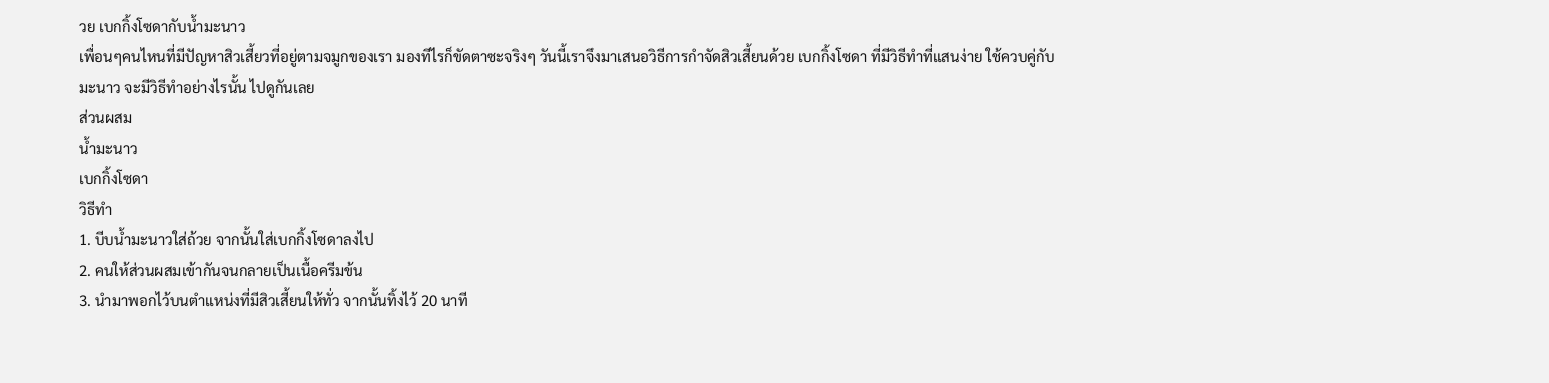วย เบกกิ้งโซดากับน้ำมะนาว
เพื่อนๆคนไหนที่มีปัญหาสิวเสี้ยวที่อยู่ตามจมูกของเรา มองทีไรก็ขัดตาซะจริงๆ วันนี้เราจึงมาเสนอวิธีการกำจัดสิวเสี้ยนด้วย เบกกิ้งโซดา ที่มีวิธีทำที่แสนง่าย ใช้ควบคู่กับ มะนาว จะมีวิธีทำอย่างไรนั้น ไปดูกันเลย
ส่วนผสม
น้ำมะนาว
เบกกิ้งโซดา
วิธีทำ
1. บีบน้ำมะนาวใส่ถ้วย จากนั้นใส่เบกกิ้งโซดาลงไป
2. คนให้ส่วนผสมเข้ากันจนกลายเป็นเนื้อครีมข้น
3. นำมาพอกไว้บนตำแหน่งที่มีสิวเสี้ยนให้ทั่ว จากนั้นทิ้งไว้ 20 นาที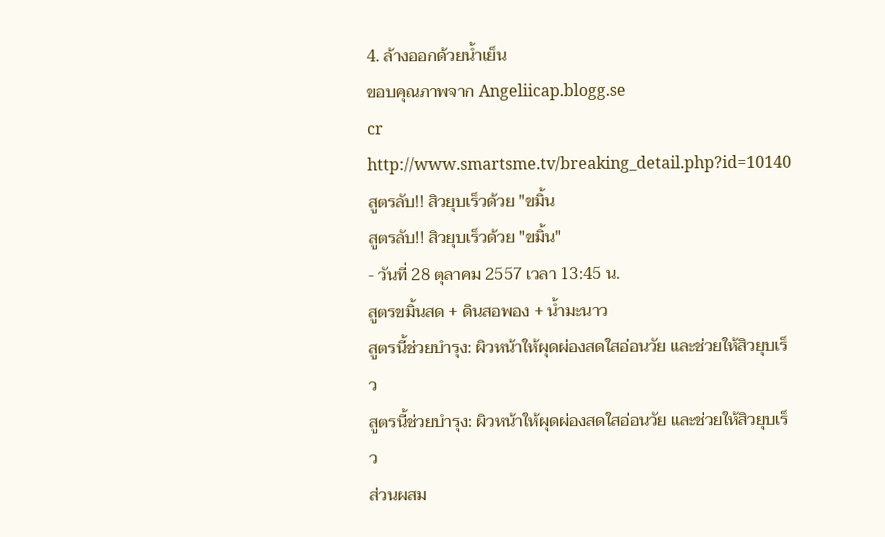4. ล้างออกด้วยน้ำเย็น
ขอบคุณภาพจาก Angeliicap.blogg.se
cr http://www.smartsme.tv/breaking_detail.php?id=10140
สูตรลับ!! สิวยุบเร็วด้วย "ขมิ้น
สูตรลับ!! สิวยุบเร็วด้วย "ขมิ้น"
- วันที่ 28 ตุลาคม 2557 เวลา 13:45 น.
สูตรขมิ้นสด + ดินสอพอง + น้ำมะนาว
สูตรนี้ช่วยบำรุง: ผิวหน้าให้ผุดผ่องสดใสอ่อนวัย และช่วยให้สิวยุบเร็ว
สูตรนี้ช่วยบำรุง: ผิวหน้าให้ผุดผ่องสดใสอ่อนวัย และช่วยให้สิวยุบเร็ว
ส่วนผสม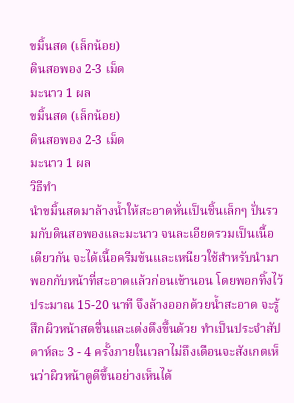ขมิ้นสด (เล็กน้อย)
ดินสอพอง 2-3 เม็ด
มะนาว 1 ผล
ขมิ้นสด (เล็กน้อย)
ดินสอพอง 2-3 เม็ด
มะนาว 1 ผล
วิธีทำ
นำขมิ้นสดมาล้างน้ำให้สะอาดหั่นเป็นชิ้นเล็กๆ ปั่นรวมกับดินสอพองและมะนาว จนละเอียดรวมเป็นเนื้อเดียวกัน จะได้เนื้อครีมข้นและเหนียวใช้สำหรับนำมาพอกกับหน้าที่สะอาดแล้วก่อนเข้านอน โดยพอกทิ้งไว้ประมาณ 15-20 นาที จึงล้างออกด้วยน้ำสะอาด จะรู้สึกผิวหน้าสดชื่นและเต่งตึงขึ้นด้วย ทำเป็นประจำสัปดาห์ละ 3 - 4 ครั้งภายในเวลาไม่ถึงเดือนจะสังเกตเห็นว่าผิวหน้าดูดีขึ้นอย่างเห็นได้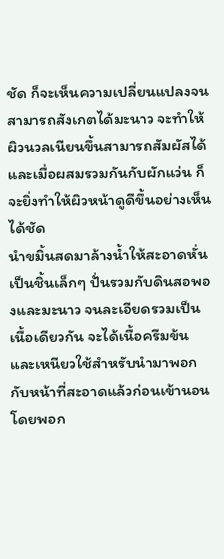ชัด ก็จะเห็นความเปลี่ยนแปลงจนสามารถสังเกตได้มะนาว จะทำให้ผิวนวลเนียนขึ้นสามารถสัมผัสได้ และเมื่อผสมรวมกันกับผักแว่น ก็จะยิ่งทำให้ผิวหน้าดูดีขึ้นอย่างเห็นได้ชัด
นำขมิ้นสดมาล้างน้ำให้สะอาดหั่นเป็นชิ้นเล็กๆ ปั่นรวมกับดินสอพองและมะนาว จนละเอียดรวมเป็นเนื้อเดียวกัน จะได้เนื้อครีมข้นและเหนียวใช้สำหรับนำมาพอกกับหน้าที่สะอาดแล้วก่อนเข้านอน โดยพอก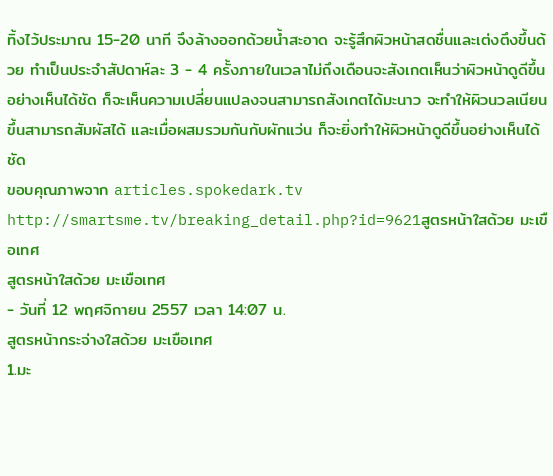ทิ้งไว้ประมาณ 15-20 นาที จึงล้างออกด้วยน้ำสะอาด จะรู้สึกผิวหน้าสดชื่นและเต่งตึงขึ้นด้วย ทำเป็นประจำสัปดาห์ละ 3 - 4 ครั้งภายในเวลาไม่ถึงเดือนจะสังเกตเห็นว่าผิวหน้าดูดีขึ้นอย่างเห็นได้ชัด ก็จะเห็นความเปลี่ยนแปลงจนสามารถสังเกตได้มะนาว จะทำให้ผิวนวลเนียนขึ้นสามารถสัมผัสได้ และเมื่อผสมรวมกันกับผักแว่น ก็จะยิ่งทำให้ผิวหน้าดูดีขึ้นอย่างเห็นได้ชัด
ขอบคุณภาพจาก articles.spokedark.tv
http://smartsme.tv/breaking_detail.php?id=9621สูตรหน้าใสด้วย มะเขือเทศ
สูตรหน้าใสด้วย มะเขือเทศ
- วันที่ 12 พฤศจิกายน 2557 เวลา 14:07 น.
สูตรหน้ากระจ่างใสด้วย มะเขือเทศ
1.มะ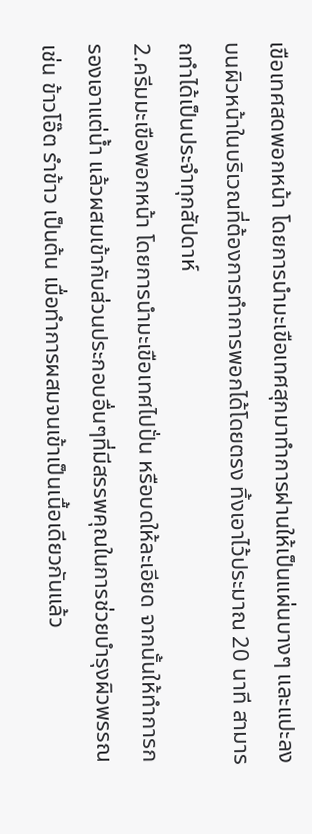เขือเทศสดพอกหน้า โดยการนำมะเขือเทศสุกมาทำการฝานให้เป็นแผ่นบางๆ และแปะลงบนผิวหน้าในบริเวณที่ต้องการทำการพอกได้โดยตรง ทิ้งเอาไว้ประมาณ 20 นาที สามารถทำได้เป็นประจำทุกสัปดาห์
2.ครีมมะเขือพอกหน้า โดยการนำมะเขือเทศไปปั่น หรือบดให้ละเอียด จากนั้นให้ทำการกรองเอาแต่น้ำ แล้วผสมเข้ากับส่วนประกอบอื่นๆที่มีสรรพคุณในการช่วยบำรุงผิวพรรณ เช่น ข้าวโอ๊ต รำข้าว เป็นต้น เมื่อทำการผสมจนเข้าเป็นเนื้อเดียวกันแล้ว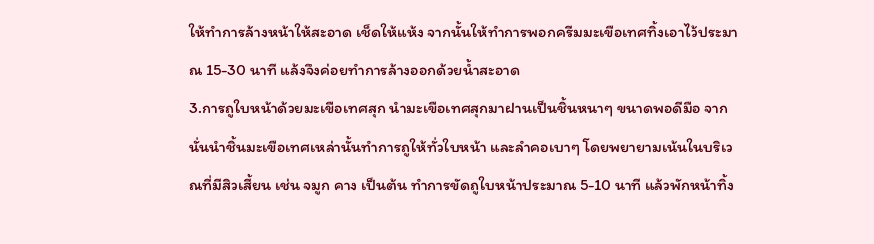ให้ทำการล้างหน้าให้สะอาด เช็ดให้แห้ง จากนั้นให้ทำการพอกครีมมะเขือเทศทิ้งเอาไว้ประมาณ 15-30 นาที แล้งจึงค่อยทำการล้างออกด้วยน้ำสะอาด
3.การถูใบหน้าด้วยมะเขือเทศสุก นำมะเขือเทศสุกมาฝานเป็นชิ้นหนาๆ ขนาดพอดีมือ จากนั่นนำชิ้นมะเขือเทศเหล่านั้นทำการถูให้ทั่วใบหน้า และลำคอเบาๆ โดยพยายามเน้นในบริเวณที่มีสิวเสี้ยน เช่น จมูก คาง เป็นต้น ทำการขัดถูใบหน้าประมาณ 5-10 นาที แล้วพักหน้าทิ้ง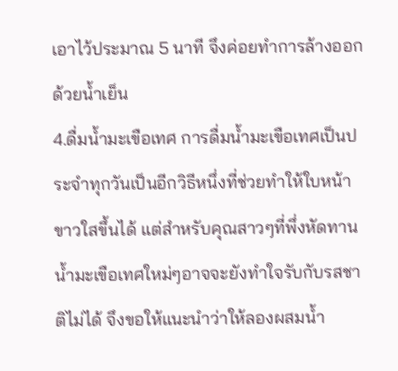เอาไว้ประมาณ 5 นาที จึงค่อยทำการล้างออกด้วยน้ำเย็น
4.ดื่มน้ำมะเขือเทศ การดื่มน้ำมะเขือเทศเป็นประจำทุกวันเป็นอีกวิธีหนึ่งที่ช่วยทำให้ใบหน้าขาวใสขึ้นได้ แต่สำหรับคุณสาวๆที่พึ่งหัดทานน้ำมะเขือเทศใหม่ๆอาจจะยังทำใจรับกับรสชาติไม่ได้ จึงขอให้แนะนำว่าให้ลองผสมน้ำ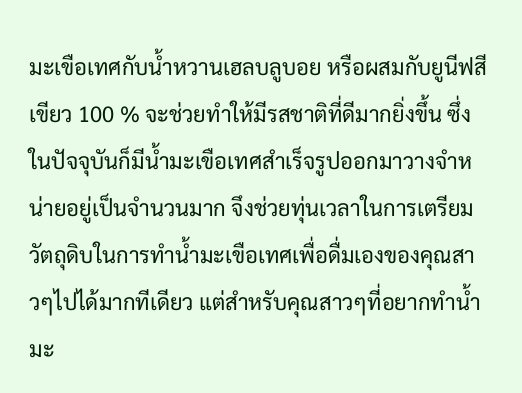มะเขือเทศกับน้ำหวานเฮลบลูบอย หรือผสมกับยูนีฟสีเขียว 100 % จะช่วยทำให้มีรสชาติที่ดีมากยิ่งขึ้น ซึ่งในปัจจุบันก็มีน้ำมะเขือเทศสำเร็จรูปออกมาวางจำหน่ายอยู่เป็นจำนวนมาก จึงช่วยทุ่นเวลาในการเตรียมวัตถุดิบในการทำน้ำมะเขือเทศเพื่อดื่มเองของคุณสาวๆไปได้มากทีเดียว แต่สำหรับคุณสาวๆที่อยากทำน้ำมะ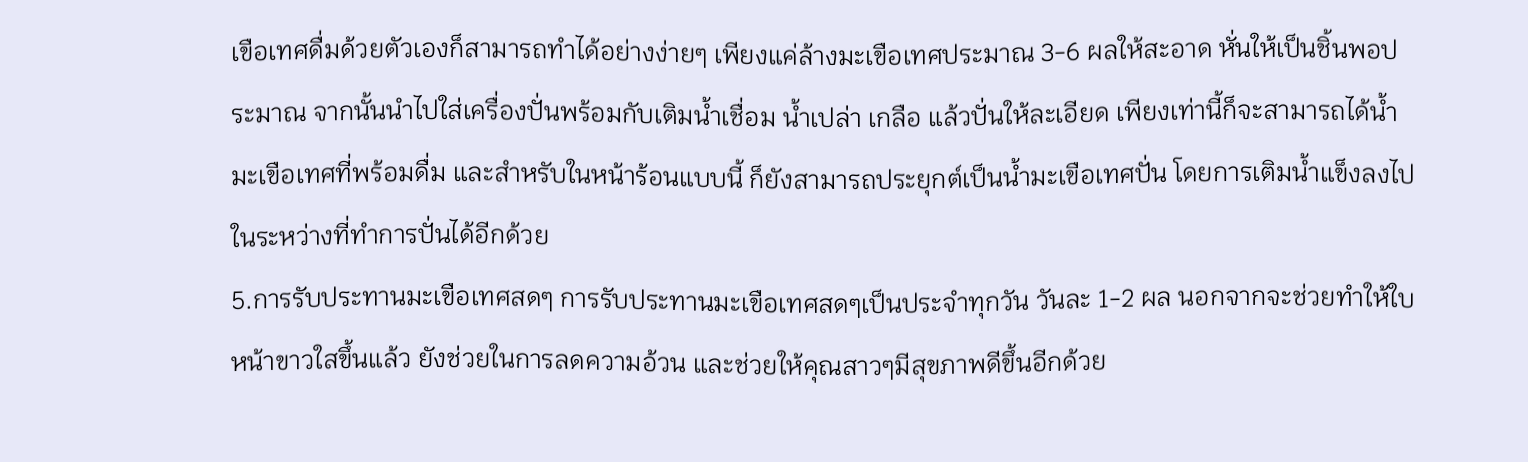เขือเทศดื่มด้วยตัวเองก็สามารถทำได้อย่างง่ายๆ เพียงแค่ล้างมะเขือเทศประมาณ 3-6 ผลให้สะอาด หั่นให้เป็นชิ้นพอประมาณ จากนั้นนำไปใส่เครื่องปั่นพร้อมกับเติมน้ำเชื่อม น้ำเปล่า เกลือ แล้วปั่นให้ละเอียด เพียงเท่านี้ก็จะสามารถได้น้ำมะเขือเทศที่พร้อมดื่ม และสำหรับในหน้าร้อนแบบนี้ ก็ยังสามารถประยุกต์เป็นน้ำมะเขือเทศปั่น โดยการเติมน้ำแข็งลงไปในระหว่างที่ทำการปั่นได้อีกด้วย
5.การรับประทานมะเขือเทศสดๆ การรับประทานมะเขือเทศสดๆเป็นประจำทุกวัน วันละ 1-2 ผล นอกจากจะช่วยทำให้ใบหน้าขาวใสขึ้นแล้ว ยังช่วยในการลดความอ้วน และช่วยให้คุณสาวๆมีสุขภาพดีขึ้นอีกด้วย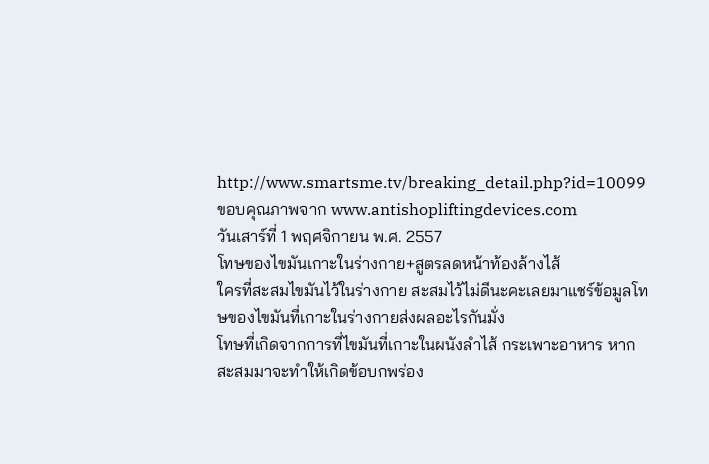http://www.smartsme.tv/breaking_detail.php?id=10099
ขอบคุณภาพจาก www.antishopliftingdevices.com
วันเสาร์ที่ 1 พฤศจิกายน พ.ศ. 2557
โทษของไขมันเกาะในร่างกาย+สูตรลดหน้าท้องล้างไส้
ใครที่สะสมไขมันไว้ในร่างกาย สะสมไว้ไม่ดีนะคะเลยมาแชร์ข้อมูลโทษของไขมันที่เกาะในร่างกายส่งผลอะไรกันมั่ง
โทษที่เกิดจากการที่ไขมันที่เกาะในผนังลำไส้ กระเพาะอาหาร หากสะสมมาจะทำให้เกิดข้อบกพร่อง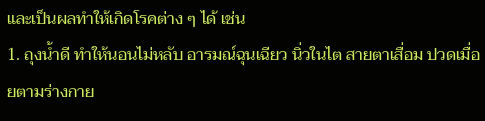และเป็นผลทำให้เกิดโรคต่าง ๆ ได้ เช่น
1. ถุงน้ำดี ทำให้นอนไม่หลับ อารมณ์ฉุนเฉียว นิ่วในไต สายตาเสื่อม ปวดเมื่อยตามร่างกาย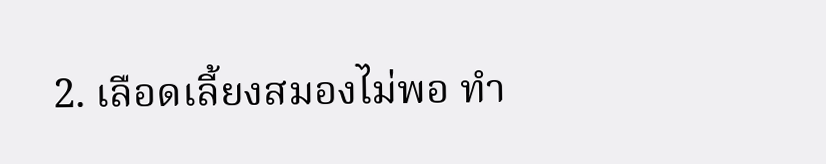2. เลือดเลี้ยงสมองไม่พอ ทำ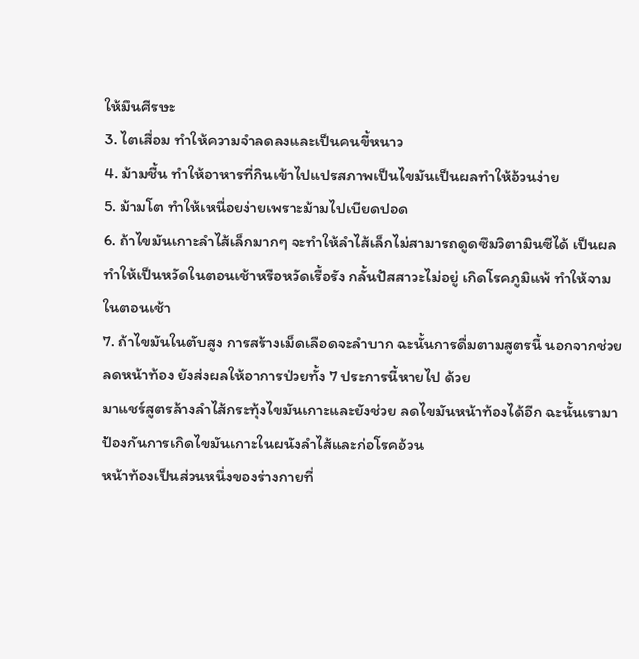ให้มึนศีรษะ
3. ไตเสื่อม ทำให้ความจำลดลงและเป็นคนขี้หนาว
4. ม้ามชื้น ทำให้อาหารที่กินเข้าไปแปรสภาพเป็นไขมันเป็นผลทำให้อ้วนง่าย
5. ม้ามโต ทำให้เหนื่อยง่ายเพราะม้ามไปเบียดปอด
6. ถ้าไขมันเกาะลำไส้เล็กมากๆ จะทำให้ลำไส้เล็กไม่สามารถดูดซึมวิตามินซีได้ เป็นผลทำให้เป็นหวัดในตอนเช้าหรือหวัดเรื้อรัง กลั้นปัสสาวะไม่อยู่ เกิดโรคภูมิแพ้ ทำให้จามในตอนเช้า
7. ถ้าไขมันในตับสูง การสร้างเม็ดเลือดจะลำบาก ฉะนั้นการดื่มตามสูตรนี้ นอกจากช่วยลดหน้าท้อง ยังส่งผลให้อาการป่วยทั้ง 7 ประการนี้หายไป ด้วย
มาแชร์สูตรล้างลำไส้กระทุ้งไขมันเกาะและยังช่วย ลดไขมันหน้าท้องได้อีก ฉะนั้นเรามาป้องกันการเกิดไขมันเกาะในผนังลำไส้และก่อโรคอ้วน
หน้าท้องเป็นส่วนหนึ่งของร่างกายที่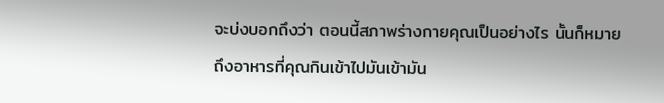จะบ่งบอกถึงว่า ตอนนี้สภาพร่างกายคุณเป็นอย่างไร นั้นก็หมายถึงอาหารที่คุณกินเข้าไปมันเข้ามัน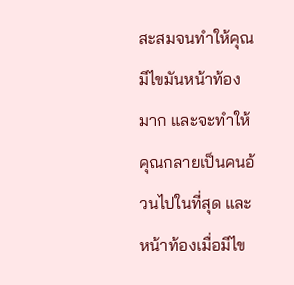สะสมจนทำให้คุณมีไขมันหน้าท้องมาก และจะทำให้คุณกลายเป็นคนอ้วนไปในที่สุด และหน้าท้องเมื่อมีไข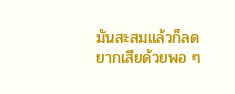มันสะสมแล้วก็ลดยากเสียด้วยพอ ๆ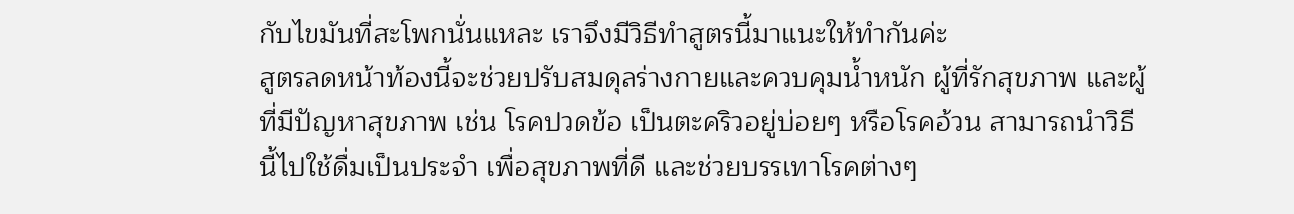กับไขมันที่สะโพกนั่นแหละ เราจึงมีวิธีทำสูตรนี้มาแนะให้ทำกันค่ะ
สูตรลดหน้าท้องนี้จะช่วยปรับสมดุลร่างกายและควบคุมน้ำหนัก ผู้ที่รักสุขภาพ และผู้ที่มีปัญหาสุขภาพ เช่น โรคปวดข้อ เป็นตะคริวอยู่บ่อยๆ หรือโรคอ้วน สามารถนำวิธีนี้ไปใช้ดื่มเป็นประจำ เพื่อสุขภาพที่ดี และช่วยบรรเทาโรคต่างๆ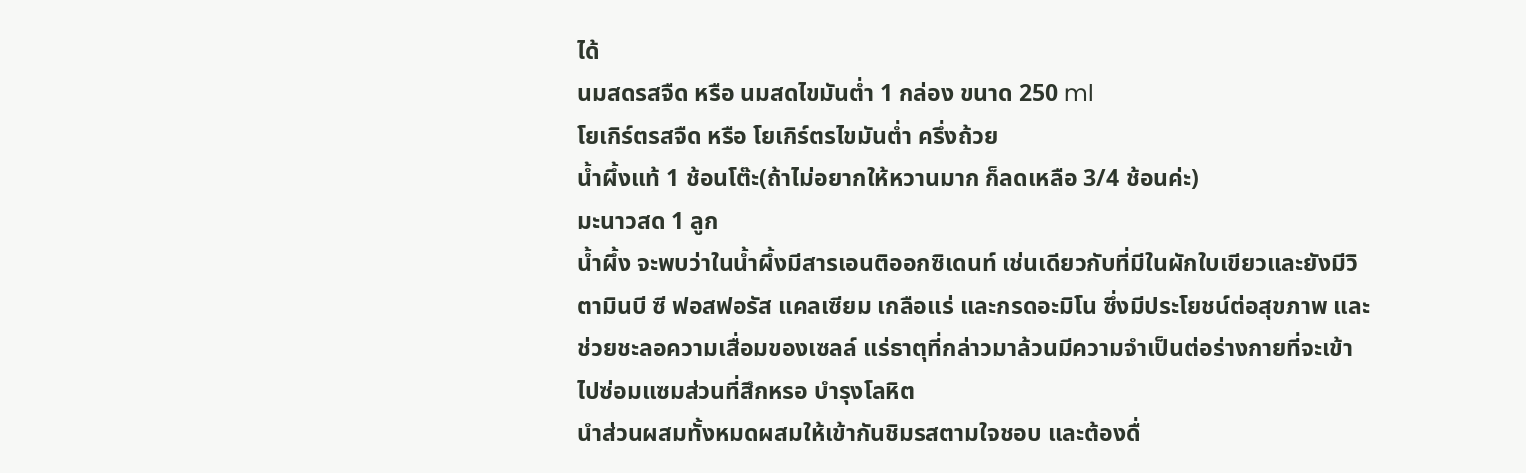ได้
นมสดรสจืด หรือ นมสดไขมันต่ำ 1 กล่อง ขนาด 250 ml
โยเกิร์ตรสจืด หรือ โยเกิร์ตรไขมันต่ำ ครึ่งถ้วย
น้ำผึ้งแท้ 1 ช้อนโต๊ะ(ถ้าไม่อยากให้หวานมาก ก็ลดเหลือ 3/4 ช้อนค่ะ)
มะนาวสด 1 ลูก
น้ำผึ้ง จะพบว่าในน้ำผึ้งมีสารเอนติออกซิเดนท์ เช่นเดียวกับที่มีในผักใบเขียวและยังมีวิตามินบี ซี ฟอสฟอรัส แคลเซียม เกลือแร่ และกรดอะมิโน ซึ่งมีประโยชน์ต่อสุขภาพ และช่วยชะลอความเสื่อมของเซลล์ แร่ธาตุที่กล่าวมาล้วนมีความจำเป็นต่อร่างกายที่จะเข้าไปซ่อมแซมส่วนที่สึกหรอ บำรุงโลหิต
นำส่วนผสมทั้งหมดผสมให้เข้ากันชิมรสตามใจชอบ และต้องดื่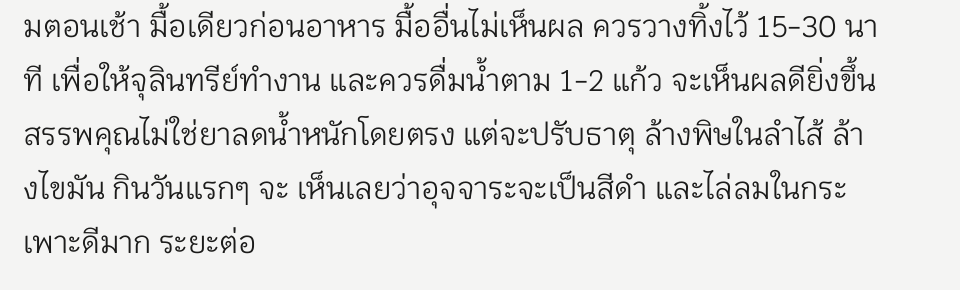มตอนเช้า มื้อเดียวก่อนอาหาร มื้ออื่นไม่เห็นผล ควรวางทิ้งไว้ 15-30 นาที เพื่อให้จุลินทรีย์ทำงาน และควรดื่มน้ำตาม 1-2 แก้ว จะเห็นผลดียิ่งขึ้น
สรรพคุณไม่ใช่ยาลดน้ำหนักโดยตรง แต่จะปรับธาตุ ล้างพิษในลำไส้ ล้างไขมัน กินวันแรกๆ จะ เห็นเลยว่าอุจจาระจะเป็นสีดำ และไล่ลมในกระเพาะดีมาก ระยะต่อ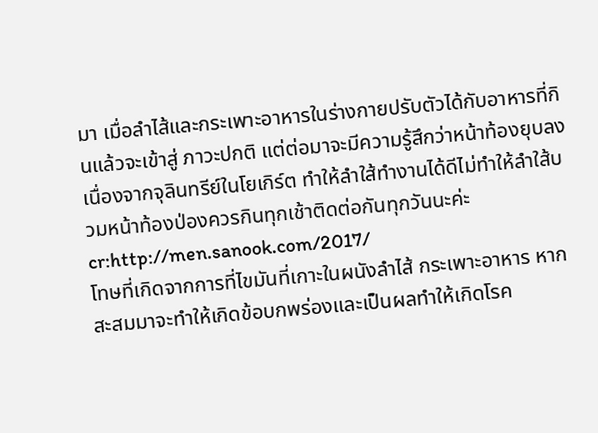มา เมื่อลำไส้และกระเพาะอาหารในร่างกายปรับตัวได้กับอาหารที่กินแล้วจะเข้าสู่ ภาวะปกติ แต่ต่อมาจะมีความรู้สึกว่าหน้าท้องยุบลงเนื่องจากจุลินทรีย์ในโยเกิร์ต ทำให้ลำใส้ทำงานได้ดีไม่ทำให้ลำใส้บวมหน้าท้องป่องควรกินทุกเช้าติดต่อกันทุกวันนะค่ะ
cr:http://men.sanook.com/2017/
โทษที่เกิดจากการที่ไขมันที่เกาะในผนังลำไส้ กระเพาะอาหาร หากสะสมมาจะทำให้เกิดข้อบกพร่องและเป็นผลทำให้เกิดโรค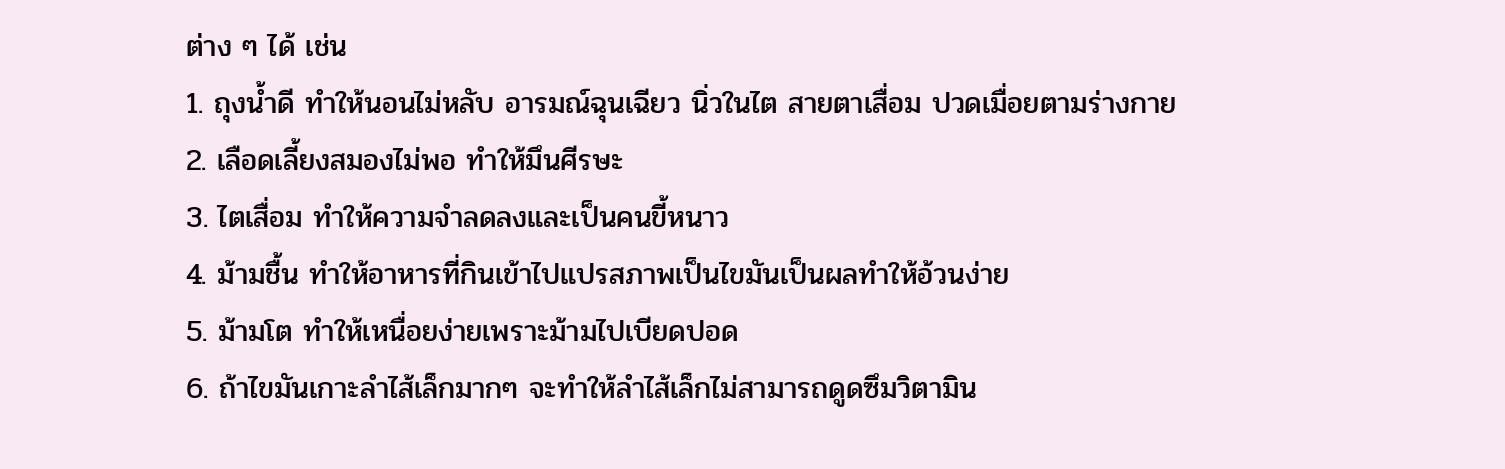ต่าง ๆ ได้ เช่น
1. ถุงน้ำดี ทำให้นอนไม่หลับ อารมณ์ฉุนเฉียว นิ่วในไต สายตาเสื่อม ปวดเมื่อยตามร่างกาย
2. เลือดเลี้ยงสมองไม่พอ ทำให้มึนศีรษะ
3. ไตเสื่อม ทำให้ความจำลดลงและเป็นคนขี้หนาว
4. ม้ามชื้น ทำให้อาหารที่กินเข้าไปแปรสภาพเป็นไขมันเป็นผลทำให้อ้วนง่าย
5. ม้ามโต ทำให้เหนื่อยง่ายเพราะม้ามไปเบียดปอด
6. ถ้าไขมันเกาะลำไส้เล็กมากๆ จะทำให้ลำไส้เล็กไม่สามารถดูดซึมวิตามิน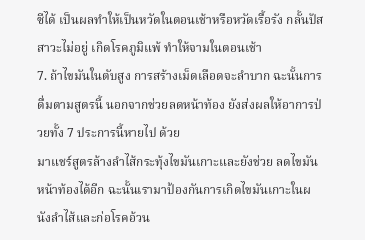ซีได้ เป็นผลทำให้เป็นหวัดในตอนเช้าหรือหวัดเรื้อรัง กลั้นปัสสาวะไม่อยู่ เกิดโรคภูมิแพ้ ทำให้จามในตอนเช้า
7. ถ้าไขมันในตับสูง การสร้างเม็ดเลือดจะลำบาก ฉะนั้นการดื่มตามสูตรนี้ นอกจากช่วยลดหน้าท้อง ยังส่งผลให้อาการป่วยทั้ง 7 ประการนี้หายไป ด้วย
มาแชร์สูตรล้างลำไส้กระทุ้งไขมันเกาะและยังช่วย ลดไขมันหน้าท้องได้อีก ฉะนั้นเรามาป้องกันการเกิดไขมันเกาะในผนังลำไส้และก่อโรคอ้วน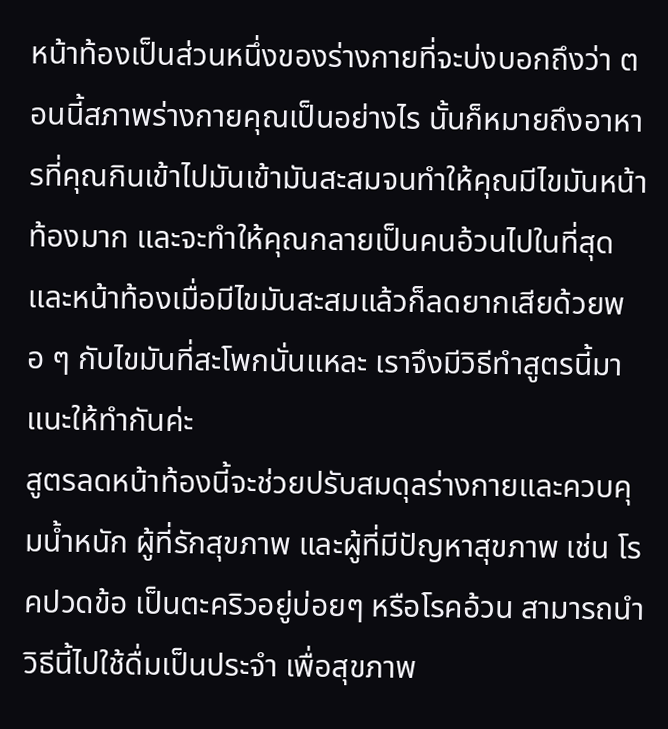หน้าท้องเป็นส่วนหนึ่งของร่างกายที่จะบ่งบอกถึงว่า ตอนนี้สภาพร่างกายคุณเป็นอย่างไร นั้นก็หมายถึงอาหารที่คุณกินเข้าไปมันเข้ามันสะสมจนทำให้คุณมีไขมันหน้าท้องมาก และจะทำให้คุณกลายเป็นคนอ้วนไปในที่สุด และหน้าท้องเมื่อมีไขมันสะสมแล้วก็ลดยากเสียด้วยพอ ๆ กับไขมันที่สะโพกนั่นแหละ เราจึงมีวิธีทำสูตรนี้มาแนะให้ทำกันค่ะ
สูตรลดหน้าท้องนี้จะช่วยปรับสมดุลร่างกายและควบคุมน้ำหนัก ผู้ที่รักสุขภาพ และผู้ที่มีปัญหาสุขภาพ เช่น โรคปวดข้อ เป็นตะคริวอยู่บ่อยๆ หรือโรคอ้วน สามารถนำวิธีนี้ไปใช้ดื่มเป็นประจำ เพื่อสุขภาพ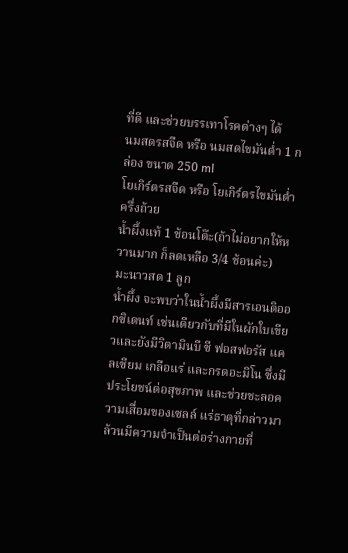ที่ดี และช่วยบรรเทาโรคต่างๆ ได้
นมสดรสจืด หรือ นมสดไขมันต่ำ 1 กล่อง ขนาด 250 ml
โยเกิร์ตรสจืด หรือ โยเกิร์ตรไขมันต่ำ ครึ่งถ้วย
น้ำผึ้งแท้ 1 ช้อนโต๊ะ(ถ้าไม่อยากให้หวานมาก ก็ลดเหลือ 3/4 ช้อนค่ะ)
มะนาวสด 1 ลูก
น้ำผึ้ง จะพบว่าในน้ำผึ้งมีสารเอนติออกซิเดนท์ เช่นเดียวกับที่มีในผักใบเขียวและยังมีวิตามินบี ซี ฟอสฟอรัส แคลเซียม เกลือแร่ และกรดอะมิโน ซึ่งมีประโยชน์ต่อสุขภาพ และช่วยชะลอความเสื่อมของเซลล์ แร่ธาตุที่กล่าวมาล้วนมีความจำเป็นต่อร่างกายที่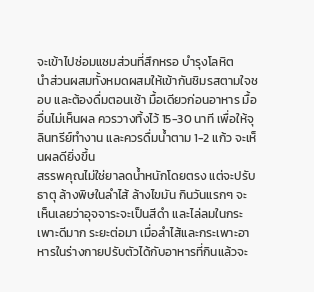จะเข้าไปซ่อมแซมส่วนที่สึกหรอ บำรุงโลหิต
นำส่วนผสมทั้งหมดผสมให้เข้ากันชิมรสตามใจชอบ และต้องดื่มตอนเช้า มื้อเดียวก่อนอาหาร มื้ออื่นไม่เห็นผล ควรวางทิ้งไว้ 15-30 นาที เพื่อให้จุลินทรีย์ทำงาน และควรดื่มน้ำตาม 1-2 แก้ว จะเห็นผลดียิ่งขึ้น
สรรพคุณไม่ใช่ยาลดน้ำหนักโดยตรง แต่จะปรับธาตุ ล้างพิษในลำไส้ ล้างไขมัน กินวันแรกๆ จะ เห็นเลยว่าอุจจาระจะเป็นสีดำ และไล่ลมในกระเพาะดีมาก ระยะต่อมา เมื่อลำไส้และกระเพาะอาหารในร่างกายปรับตัวได้กับอาหารที่กินแล้วจะ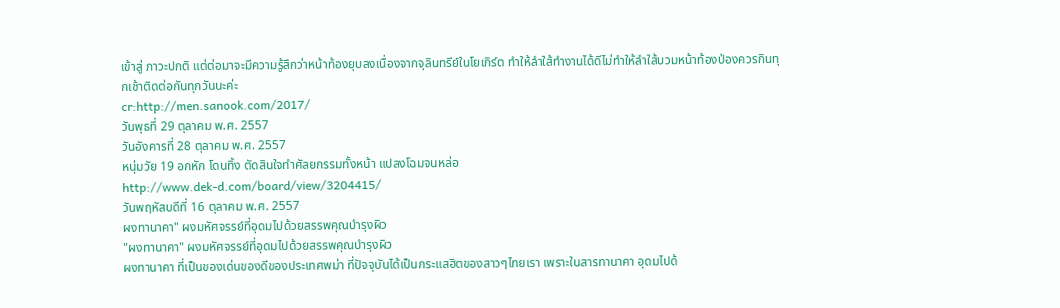เข้าสู่ ภาวะปกติ แต่ต่อมาจะมีความรู้สึกว่าหน้าท้องยุบลงเนื่องจากจุลินทรีย์ในโยเกิร์ต ทำให้ลำใส้ทำงานได้ดีไม่ทำให้ลำใส้บวมหน้าท้องป่องควรกินทุกเช้าติดต่อกันทุกวันนะค่ะ
cr:http://men.sanook.com/2017/
วันพุธที่ 29 ตุลาคม พ.ศ. 2557
วันอังคารที่ 28 ตุลาคม พ.ศ. 2557
หนุ่มวัย 19 อกหัก โดนทิ้ง ตัดสินใจทำศัลยกรรมทั้งหน้า แปลงโฉมจนหล่อ
http://www.dek-d.com/board/view/3204415/
วันพฤหัสบดีที่ 16 ตุลาคม พ.ศ. 2557
ผงทานาคา" ผงมหัศจรรย์ที่อุดมไปด้วยสรรพคุณบำรุงผิว
"ผงทานาคา" ผงมหัศจรรย์ที่อุดมไปด้วยสรรพคุณบำรุงผิว
ผงทานาคา ที่เป็นของเด่นของดีของประเทศพม่า ที่ปัจจุบันได้เป็นกระแสฮิตของสาวๆไทยเรา เพราะในสารทานาคา อุดมไปด้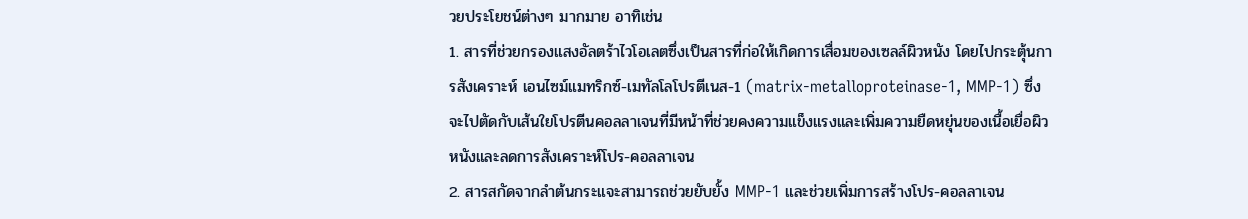วยประโยชน์ต่างๆ มากมาย อาทิเช่น
1. สารที่ช่วยกรองแสงอัลตร้าไวโอเลตซึ่งเป็นสารที่ก่อให้เกิดการเสื่อมของเซลล์ผิวหนัง โดยไปกระตุ้นการสังเคราะห์ เอนไซม์แมทริกซ์-เมทัลโลโปรตีเนส-1 (matrix-metalloproteinase-1, MMP-1) ซึ่งจะไปตัดกับเส้นใยโปรตีนคอลลาเจนที่มีหน้าที่ช่วยคงความแข็งแรงและเพิ่มความยืดหยุ่นของเนื้อเยื่อผิวหนังและลดการสังเคราะห์โปร-คอลลาเจน
2. สารสกัดจากลำต้นกระแจะสามารถช่วยยับยั้ง MMP-1 และช่วยเพิ่มการสร้างโปร-คอลลาเจน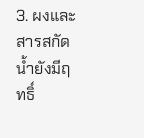3. ผงและสารสกัดน้ำยังมีฤทธิ์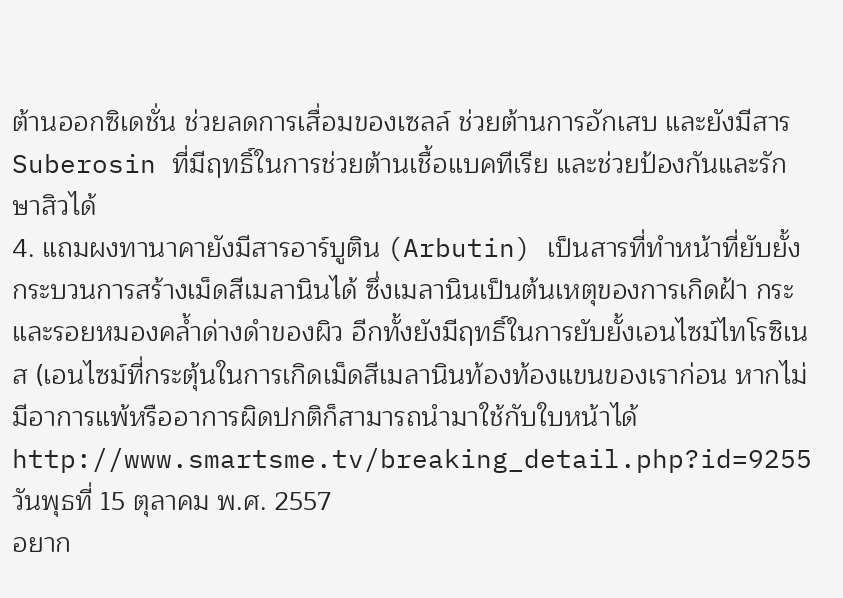ต้านออกซิเดชั่น ช่วยลดการเสื่อมของเซลล์ ช่วยต้านการอักเสบ และยังมีสาร Suberosin ที่มีฤทธิ์ในการช่วยต้านเชื้อแบคทีเรีย และช่วยป้องกันและรักษาสิวได้
4. แถมผงทานาคายังมีสารอาร์บูติน (Arbutin) เป็นสารที่ทำหน้าที่ยับยั้งกระบวนการสร้างเม็ดสีเมลานินได้ ซึ่งเมลานินเป็นต้นเหตุของการเกิดฝ้า กระ และรอยหมองคล้ำด่างดำของผิว อีกทั้งยังมีฤทธิ์ในการยับยั้งเอนไซม์ไทโรซิเนส (เอนไซม์ที่กระตุ้นในการเกิดเม็ดสีเมลานินท้องท้องแขนของเราก่อน หากไม่มีอาการแพ้หรืออาการผิดปกติก็สามารถนำมาใช้กับใบหน้าได้
http://www.smartsme.tv/breaking_detail.php?id=9255
วันพุธที่ 15 ตุลาคม พ.ศ. 2557
อยาก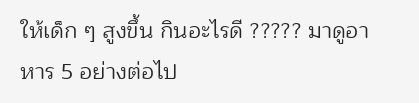ให้เด็ก ๆ สูงขึ้น กินอะไรดี ????? มาดูอาหาร 5 อย่างต่อไป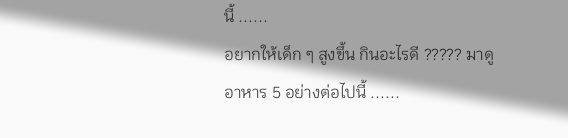นี้ ......
อยากให้เด็ก ๆ สูงขึ้น กินอะไรดี ????? มาดูอาหาร 5 อย่างต่อไปนี้ ......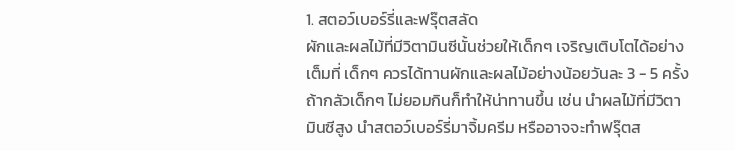1. สตอว์เบอร์รี่และฟรุ๊ตสลัด
ผักและผลไม้ที่มีวิตามินซีนั้นช่วยให้เด็กๆ เจริญเติบโตได้อย่างเต็มที่ เด็กๆ ควรได้ทานผักและผลไม้อย่างน้อยวันละ 3 - 5 ครั้ง ถ้ากลัวเด็กๆ ไม่ยอมกินก็ทำให้น่าทานขึ้น เช่น นำผลไม้ที่มีวิตามินซีสูง นำสตอว์เบอร์รี่มาจิ้มครีม หรืออาจจะทำฟรุ๊ตส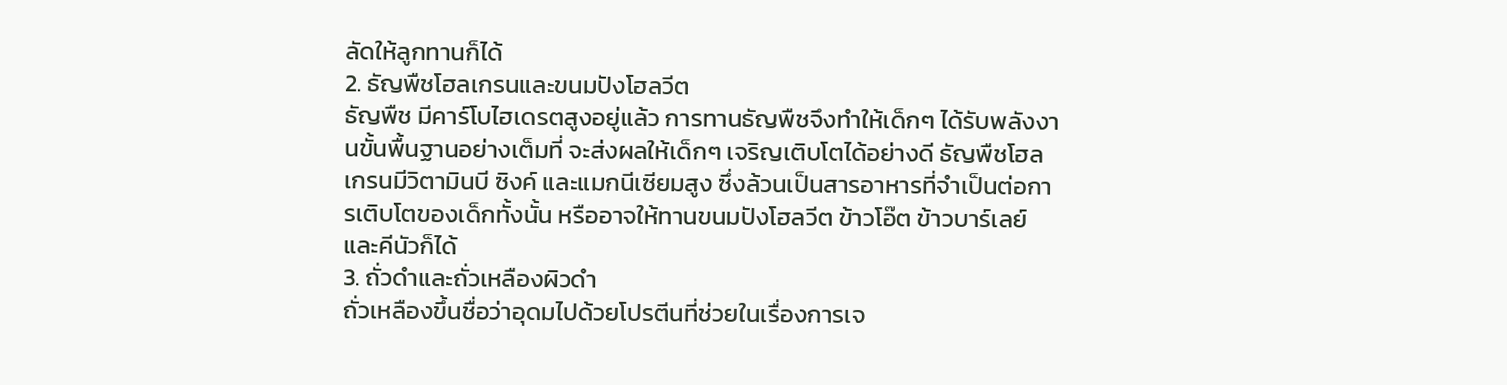ลัดให้ลูกทานก็ได้
2. ธัญพืชโฮลเกรนและขนมปังโฮลวีต
ธัญพืช มีคาร์โบไฮเดรตสูงอยู่แล้ว การทานธัญพืชจึงทำให้เด็กๆ ได้รับพลังงานขั้นพื้นฐานอย่างเต็มที่ จะส่งผลให้เด็กๆ เจริญเติบโตได้อย่างดี ธัญพืชโฮลเกรนมีวิตามินบี ซิงค์ และแมกนีเซียมสูง ซึ่งล้วนเป็นสารอาหารที่จำเป็นต่อการเติบโตของเด็กทั้งนั้น หรืออาจให้ทานขนมปังโฮลวีต ข้าวโอ๊ต ข้าวบาร์เลย์และคีนัวก็ได้
3. ถั่วดำและถั่วเหลืองผิวดำ
ถั่วเหลืองขึ้นชื่อว่าอุดมไปด้วยโปรตีนที่ช่วยในเรื่องการเจ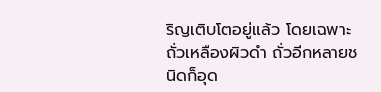ริญเติบโตอยู่แล้ว โดยเฉพาะถั่วเหลืองผิวดำ ถั่วอีกหลายชนิดก็อุด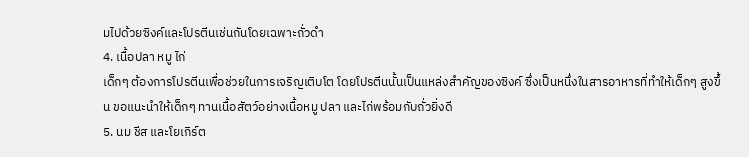มไปด้วยซิงค์และโปรตีนเช่นกันโดยเฉพาะถั่วดำ
4. เนื้อปลา หมู ไก่
เด็กๆ ต้องการโปรตีนเพื่อช่วยในการเจริญเติบโต โดยโปรตีนนั้นเป็นแหล่งสำคัญของซิงค์ ซึ่งเป็นหนึ่งในสารอาหารที่ทำให้เด็กๆ สูงขึ้น ขอแนะนำให้เด็กๆ ทานเนื้อสัตว์อย่างเนื้อหมู ปลา และไก่พร้อมกับถั่วยิ่งดี
5. นม ชีส และโยเกิร์ต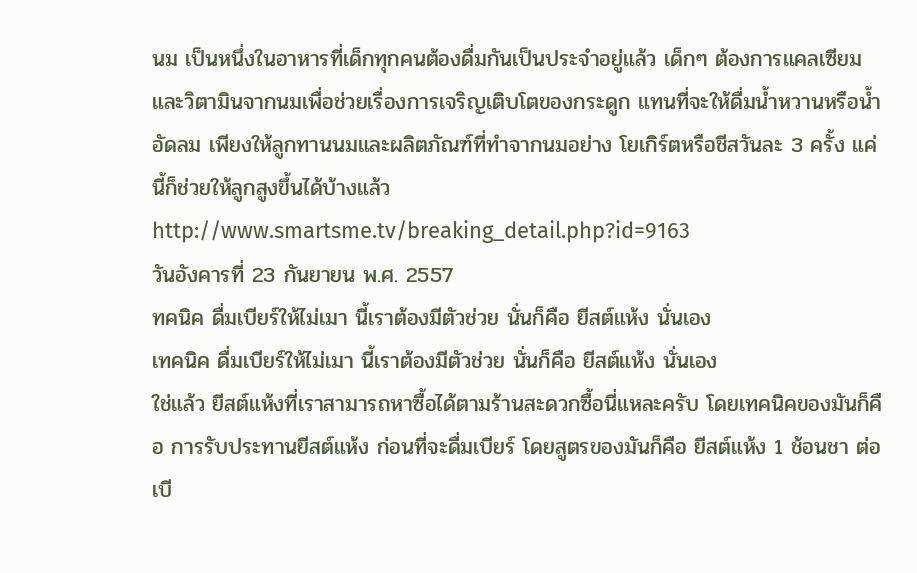นม เป็นหนึ่งในอาหารที่เด็กทุกคนต้องดื่มกันเป็นประจำอยู่แล้ว เด็กๆ ต้องการแคลเซียมและวิตามินจากนมเพื่อช่วยเรื่องการเจริญเติบโตของกระดูก แทนที่จะให้ดื่มน้ำหวานหรือน้ำอัดลม เพียงให้ลูกทานนมและผลิตภัณฑ์ที่ทำจากนมอย่าง โยเกิร์ตหรือชีสวันละ 3 ครั้ง แค่นี้ก็ช่วยให้ลูกสูงขึ้นได้บ้างแล้ว
http://www.smartsme.tv/breaking_detail.php?id=9163
วันอังคารที่ 23 กันยายน พ.ศ. 2557
ทคนิค ดื่มเบียร์ให้ไม่เมา นี้เราต้องมีตัวช่วย นั่นก็คือ ยีสต์แห้ง นั่นเอง
เทคนิค ดื่มเบียร์ให้ไม่เมา นี้เราต้องมีตัวช่วย นั่นก็คือ ยีสต์แห้ง นั่นเอง
ใช่แล้ว ยีสต์แห้งที่เราสามารถหาซื้อได้ตามร้านสะดวกซื้อนี่แหละครับ โดยเทคนิคของมันก็คือ การรับประทานยีสต์แห้ง ก่อนที่จะดื่มเบียร์ โดยสูตรของมันก็คือ ยีสต์แห้ง 1 ช้อนชา ต่อเบี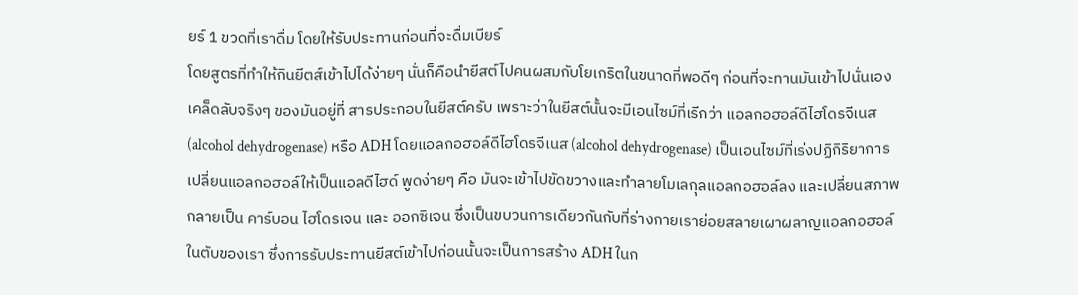ยร์ 1 ขวดที่เราดื่ม โดยให้รับประทานก่อนที่จะดื่มเบียร์
โดยสูตรที่ทำให้กินยีตส์เข้าไปได้ง่ายๆ นั่นก็คือนำยีสต์ไปคนผสมกับโยเกริตในขนาดที่พอดีๆ ก่อนที่จะทานมันเข้าไปนั่นเอง เคล็ดลับจริงๆ ของมันอยู่ที่ สารประกอบในยีสต์ครับ เพราะว่าในยีสต์นั้นจะมีเอนไซม์ที่เรีกว่า แอลกอฮอล์ดีไฮโดรจีเนส (alcohol dehydrogenase) หรือ ADH โดยแอลกอฮอล์ดีไฮโดรจีเนส (alcohol dehydrogenase) เป็นเอนไซม์ที่เร่งปฏิกิริยาการเปลี่ยนแอลกอฮอล์ให้เป็นแอลดีไฮด์ พูดง่ายๆ คือ มันจะเข้าไปขัดขวางและทำลายโมเลกุลแอลกอฮอล์ลง และเปลี่ยนสภาพกลายเป็น คาร์บอน ไฮโดรเจน และ ออกซิเจน ซึ่งเป็นขบวนการเดียวกันกับที่ร่างกายเราย่อยสลายเผาผลาญแอลกอฮอล์ในตับของเรา ซึ่งการรับประทานยีสต์เข้าไปก่อนนั้นจะเป็นการสร้าง ADH ในก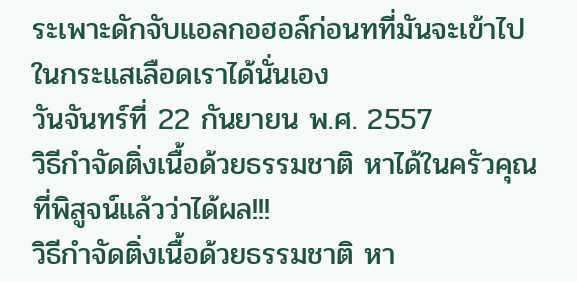ระเพาะดักจับแอลกอฮอล์ก่อนทที่มันจะเข้าไปในกระแสเลือดเราได้นั่นเอง
วันจันทร์ที่ 22 กันยายน พ.ศ. 2557
วิธีกำจัดติ่งเนื้อด้วยธรรมชาติ หาได้ในครัวคุณ ที่พิสูจน์แล้วว่าได้ผล!!!
วิธีกำจัดติ่งเนื้อด้วยธรรมชาติ หา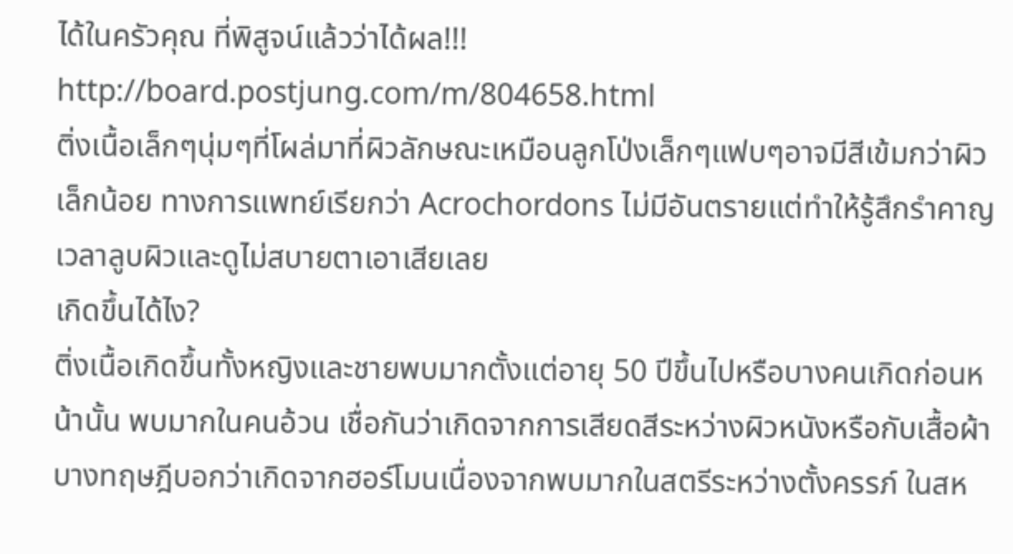ได้ในครัวคุณ ที่พิสูจน์แล้วว่าได้ผล!!!
http://board.postjung.com/m/804658.html
ติ่งเนื้อเล็กๆนุ่มๆที่โผล่มาที่ผิวลักษณะเหมือนลูกโป่งเล็กๆแฟบๆอาจมีสีเข้มกว่าผิวเล็กน้อย ทางการแพทย์เรียกว่า Acrochordons ไม่มีอันตรายแต่ทำให้รู้สึกรำคาญเวลาลูบผิวและดูไม่สบายตาเอาเสียเลย
เกิดขึ้นได้ไง?
ติ่งเนื้อเกิดขึ้นทั้งหญิงและชายพบมากตั้งแต่อายุ 50 ปีขึ้นไปหรือบางคนเกิดก่อนหน้านั้น พบมากในคนอ้วน เชื่อกันว่าเกิดจากการเสียดสีระหว่างผิวหนังหรือกับเสื้อผ้า บางทฤษฎีบอกว่าเกิดจากฮอร์โมนเนื่องจากพบมากในสตรีระหว่างตั้งครรภ์ ในสห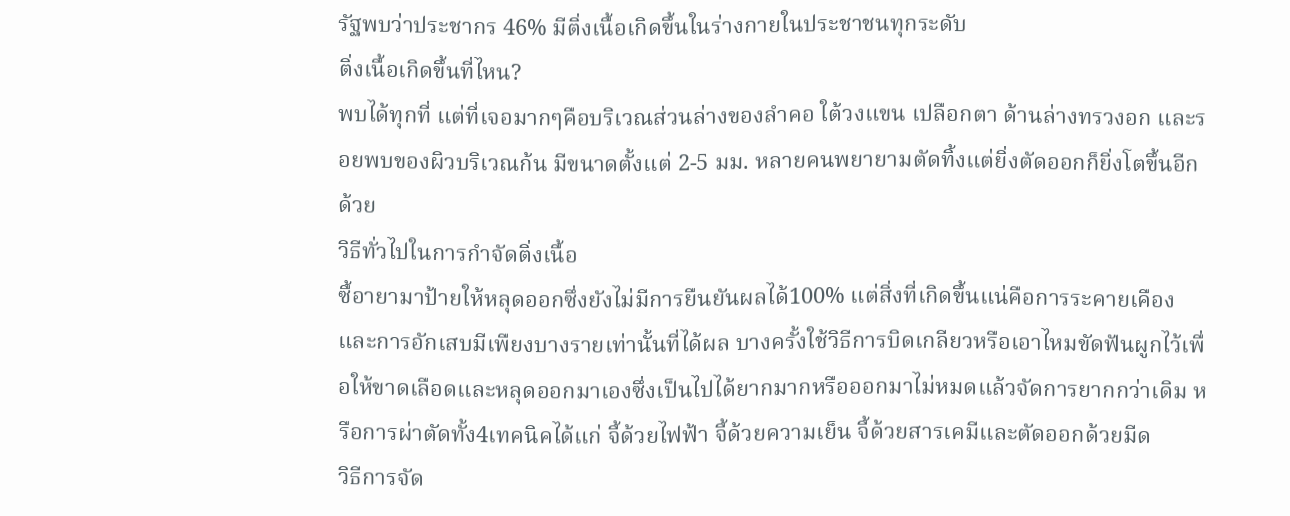รัฐพบว่าประชากร 46% มีติ่งเนื้อเกิดขึ้นในร่างกายในประชาชนทุกระดับ
ติ่งเนื้อเกิดขึ้นที่ไหน?
พบได้ทุกที่ แต่ที่เจอมากๆคือบริเวณส่วนล่างของลำคอ ใต้วงแขน เปลือกตา ด้านล่างทรวงอก และรอยพบของผิวบริเวณก้น มีขนาดตั้งแต่ 2-5 มม. หลายคนพยายามตัดทิ้งแต่ยิ่งตัดออกก็ยิ่งโตขึ้นอีกด้วย
วิธีทั่วไปในการกำจัดติ่งเนื้อ
ซื้อายามาป้ายให้หลุดออกซึ่งยังไม่มีการยืนยันผลได้100% แต่สิ่งที่เกิดขึ้นแน่คือการระคายเคืองและการอักเสบมีเพืยงบางรายเท่านั้นที่ได้ผล บางครั้งใช้วิธีการบิดเกลียวหรือเอาไหมขัดฟันผูกไว้เพื่อให้ขาดเลือดและหลุดออกมาเองซึ่งเป็นไปได้ยากมากหรือออกมาไม่หมดแล้วจัดการยากกว่าเดิม หรือการผ่าตัดทั้ง4เทคนิคได้แก่ จี้ด้วยไฟฟ้า จี้ด้วยความเย็น จี้ด้วยสารเคมีและตัดออกด้วยมีด
วิธีการจัด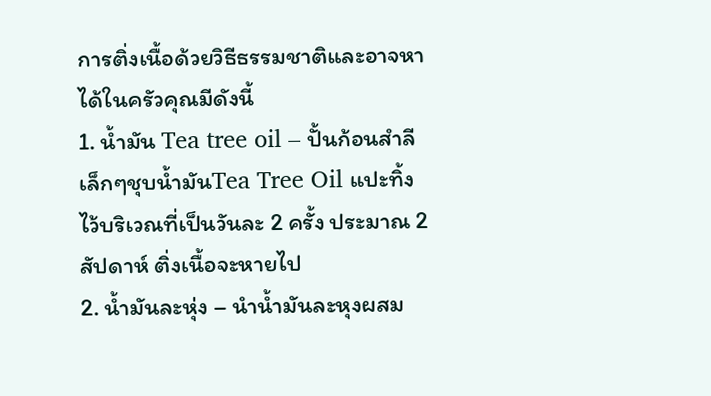การติ่งเนื้อด้วยวิธีธรรมชาติและอาจหาได้ในครัวคุณมีดังนี้
1. น้ำมัน Tea tree oil – ปั้นก้อนสำลีเล็กๆชุบน้ำมันTea Tree Oil แปะทิ้งไว้บริเวณที่เป็นวันละ 2 ครั้ง ประมาณ 2 สัปดาห์ ติ่งเนื้อจะหายไป
2. น้ำมันละหุ่ง – นำน้ำมันละหุงผสม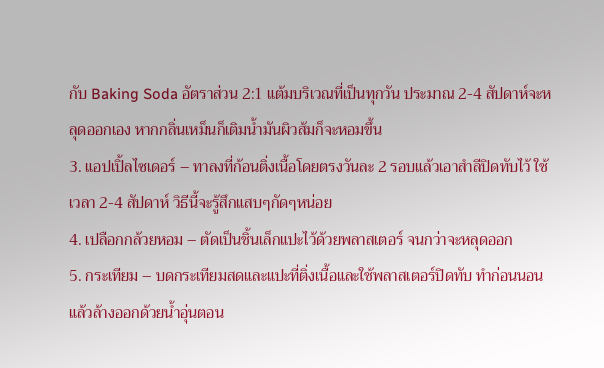กับ Baking Soda อัตราส่วน 2:1 แต้มบริเวณที่เป็นทุกวัน ประมาณ 2-4 สัปดาห์จะหลุดออกเอง หากกลิ่นเหม็นก็เติมน้ำมันผิวส้มก็จะหอมขึ้น
3. แอปเปิ้ลไซเดอร์ – ทาลงที่ก้อนติ่งเนื้อโดยตรงวันละ 2 รอบแล้วเอาสำลีปิดทับไว้ ใช้เวลา 2-4 สัปดาห์ วิธีนี้จะรู้สึกแสบๆกัดๆหน่อย
4. เปลือกกล้วยหอม – ตัดเป็นชิ้นเล็กแปะไว้ด้วยพลาสเตอร์ จนกว่าจะหลุดออก
5. กระเทียม – บดกระเทียมสดและแปะที่ติ่งเนื้อและใช้พลาสเตอร์ปิดทับ ทำก่อนนอนแล้วล้างออกด้วยน้ำอุ่นตอน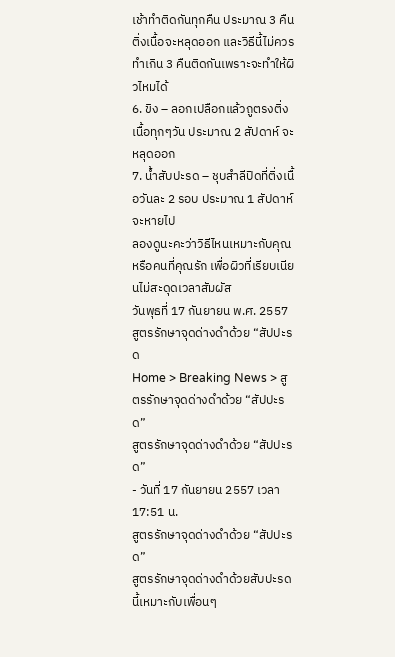เช้าทำติดกันทุกคืน ประมาณ 3 คืนติ่งเนื้อจะหลุดออก และวิธีนี้ไม่ควรทำเกิน 3 คืนติดกันเพราะจะทำให้ผิวไหมได้
6. ขิง – ลอกเปลือกแล้วถูตรงติ่งเนื้อทุกๆวัน ประมาณ 2 สัปดาห์ จะหลุดออก
7. น้ำสับปะรด – ชุบสำลีปิดที่ติ่งเนื้อวันละ 2 รอบ ประมาณ 1 สัปดาห์จะหายไป
ลองดูนะคะว่าวิธีไหนเหมาะกับคุณหรือคนที่คุณรัก เพื่อผิวที่เรียบเนียนไม่สะดุดเวลาสัมผัส
วันพุธที่ 17 กันยายน พ.ศ. 2557
สูตรรักษาจุดด่างดำด้วย “สัปปะรด
Home > Breaking News > สูตรรักษาจุดด่างดำด้วย “สัปปะรด”
สูตรรักษาจุดด่างดำด้วย “สัปปะรด”
- วันที่ 17 กันยายน 2557 เวลา 17:51 น.
สูตรรักษาจุดด่างดำด้วย “สัปปะรด”
สูตรรักษาจุดด่างดำด้วยสับปะรดนี้เหมาะกับเพื่อนๆ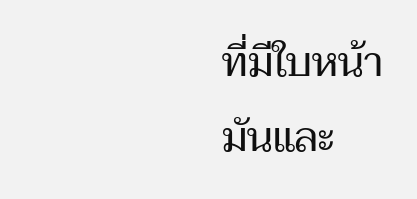ที่มีใบหน้ามันและ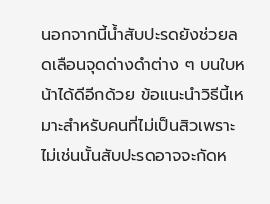นอกจากนี้น้ำสับปะรดยังช่วยลดเลือนจุดด่างดำต่าง ๆ บนใบหน้าได้ดีอีกด้วย ข้อแนะนำวิธีนี้เหมาะสำหรับคนที่ไม่เป็นสิวเพราะไม่เช่นนั้นสับปะรดอาจจะกัดห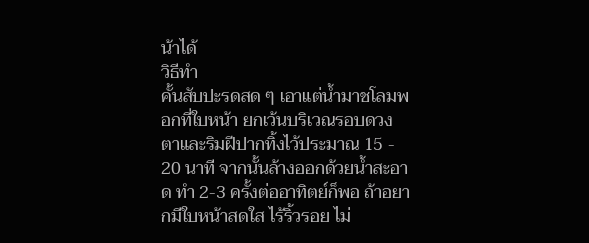น้าได้
วิธีทำ
คั้นสับปะรดสด ๆ เอาแต่น้ำมาชโลมพอกที่ใบหน้า ยกเว้นบริเวณรอบดวงตาและริมฝีปากทิ้งไว้ประมาณ 15 - 20 นาที จากนั้นล้างออกด้วยน้ำสะอาด ทำ 2-3 ครั้งต่ออาทิตย์ก็พอ ถ้าอยากมีใบหน้าสดใส ไร้ริ้วรอย ไม่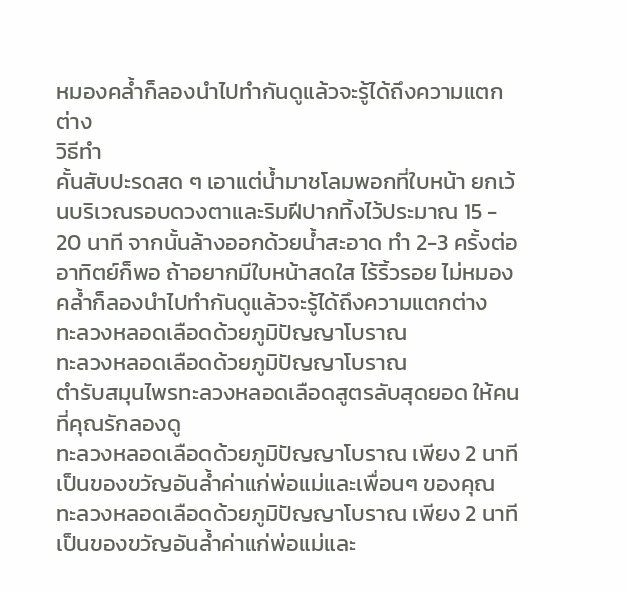หมองคล้ำก็ลองนำไปทำกันดูแล้วจะรู้ได้ถึงความแตกต่าง
วิธีทำ
คั้นสับปะรดสด ๆ เอาแต่น้ำมาชโลมพอกที่ใบหน้า ยกเว้นบริเวณรอบดวงตาและริมฝีปากทิ้งไว้ประมาณ 15 - 20 นาที จากนั้นล้างออกด้วยน้ำสะอาด ทำ 2-3 ครั้งต่ออาทิตย์ก็พอ ถ้าอยากมีใบหน้าสดใส ไร้ริ้วรอย ไม่หมองคล้ำก็ลองนำไปทำกันดูแล้วจะรู้ได้ถึงความแตกต่าง
ทะลวงหลอดเลือดด้วยภูมิปัญญาโบราณ
ทะลวงหลอดเลือดด้วยภูมิปัญญาโบราณ
ตำรับสมุนไพรทะลวงหลอดเลือดสูตรลับสุดยอด ให้คนที่คุณรักลองดู
ทะลวงหลอดเลือดด้วยภูมิปัญญาโบราณ เพียง 2 นาที เป็นของขวัญอันล้ำค่าแก่พ่อแม่และเพื่อนๆ ของคุณ
ทะลวงหลอดเลือดด้วยภูมิปัญญาโบราณ เพียง 2 นาที เป็นของขวัญอันล้ำค่าแก่พ่อแม่และ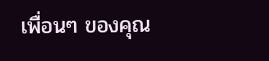เพื่อนๆ ของคุณ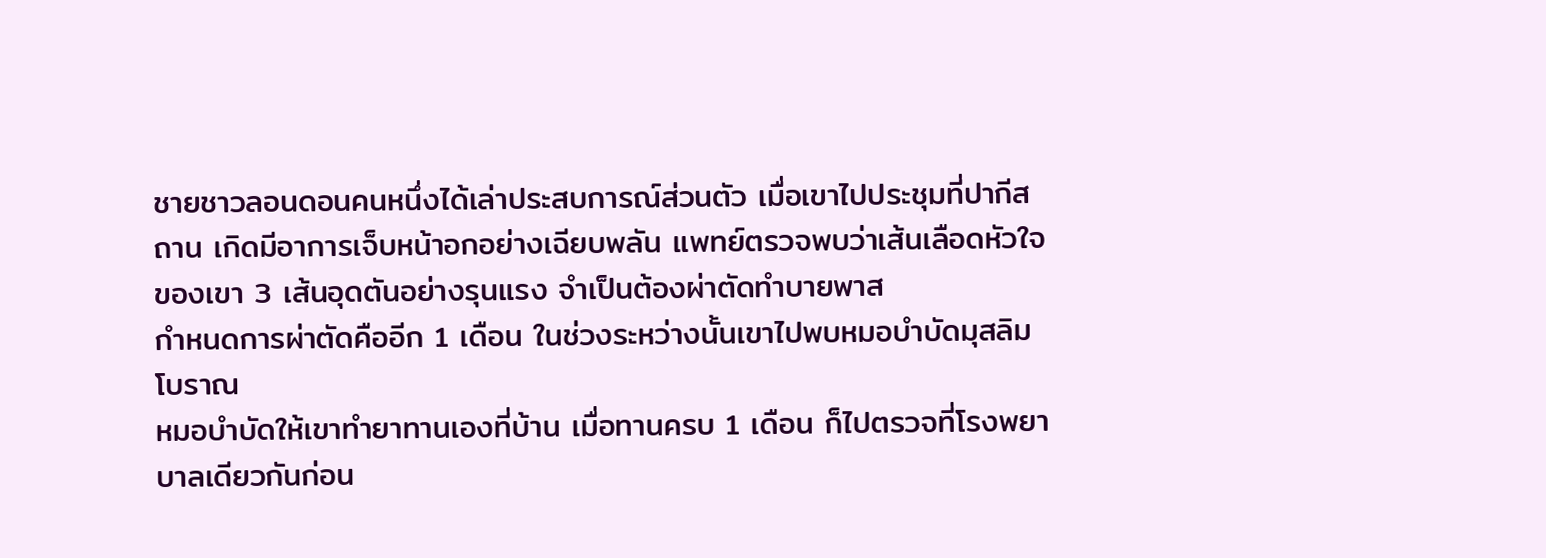ชายชาวลอนดอนคนหนึ่งได้เล่าประสบการณ์ส่วนตัว เมื่อเขาไปประชุมที่ปากีสถาน เกิดมีอาการเจ็บหน้าอกอย่างเฉียบพลัน แพทย์ตรวจพบว่าเส้นเลือดหัวใจของเขา 3 เส้นอุดตันอย่างรุนแรง จำเป็นต้องผ่าตัดทำบายพาส
กำหนดการผ่าตัดคืออีก 1 เดือน ในช่วงระหว่างนั้นเขาไปพบหมอบำบัดมุสลิมโบราณ
หมอบำบัดให้เขาทำยาทานเองที่บ้าน เมื่อทานครบ 1 เดือน ก็ไปตรวจที่โรงพยาบาลเดียวกันก่อน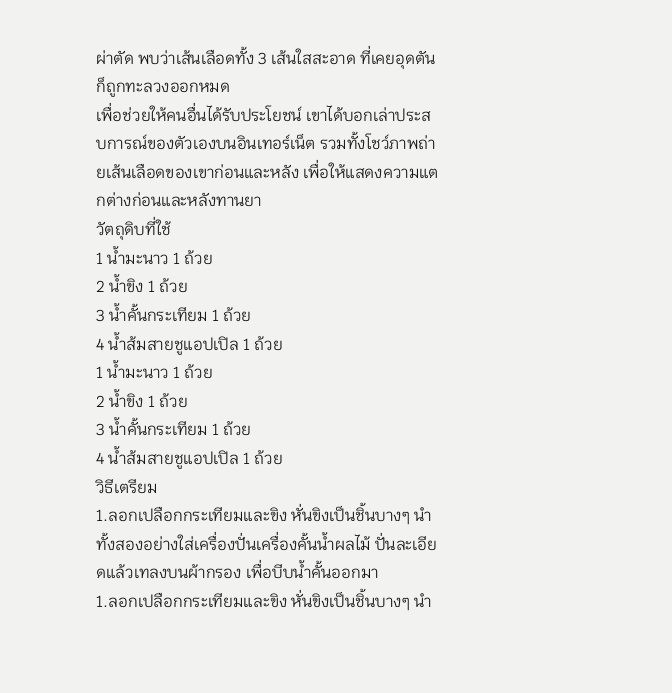ผ่าตัด พบว่าเส้นเลือดทั้ง 3 เส้นใสสะอาด ที่เคยอุดตันก็ถูกทะลวงออกหมด
เพื่อช่วยให้คนอื่นได้รับประโยชน์ เขาได้บอกเล่าประสบการณ์ของตัวเองบนอินเทอร์เน็ต รวมทั้งโชว์ภาพถ่ายเส้นเลือดของเขาก่อนและหลัง เพื่อให้แสดงความแตกต่างก่อนและหลังทานยา
วัตถุดิบที่ใช้
1 น้ำมะนาว 1 ถ้วย
2 น้ำขิง 1 ถ้วย
3 น้ำคั้นกระเทียม 1 ถ้วย
4 น้ำส้มสายชูแอปเปิล 1 ถ้วย
1 น้ำมะนาว 1 ถ้วย
2 น้ำขิง 1 ถ้วย
3 น้ำคั้นกระเทียม 1 ถ้วย
4 น้ำส้มสายชูแอปเปิล 1 ถ้วย
วิธีเตรียม
1.ลอกเปลือกกระเทียมและขิง หั่นขิงเป็นชิ้นบางๆ นำทั้งสองอย่างใส่เครื่องปั่นเครื่องคั้นน้ำผลไม้ ปั่นละเอียดแล้วเทลงบนผ้ากรอง เพื่อบีบน้ำคั้นออกมา
1.ลอกเปลือกกระเทียมและขิง หั่นขิงเป็นชิ้นบางๆ นำ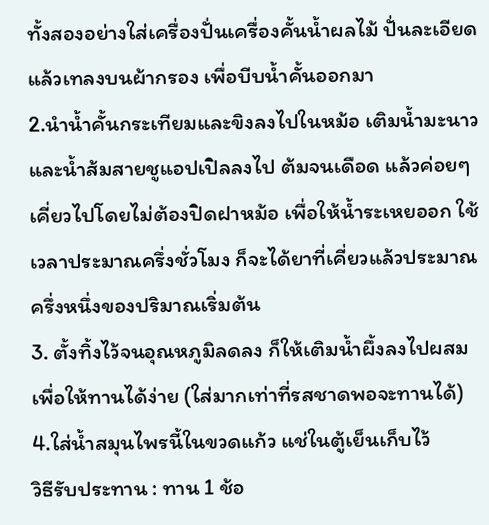ทั้งสองอย่างใส่เครื่องปั่นเครื่องคั้นน้ำผลไม้ ปั่นละเอียดแล้วเทลงบนผ้ากรอง เพื่อบีบน้ำคั้นออกมา
2.นำน้ำคั้นกระเทียมและขิงลงไปในหม้อ เติมน้ำมะนาวและน้ำส้มสายชูแอปเปิลลงไป ต้มจนเดือด แล้วค่อยๆเคี่ยวไปโดยไม่ต้องปิดฝาหม้อ เพื่อให้น้ำระเหยออก ใช้เวลาประมาณครึ่งชั่วโมง ก็จะได้ยาที่เคี่ยวแล้วประมาณครึ่งหนึ่งของปริมาณเริ่มต้น
3. ตั้งทิ้งไว้จนอุณหภูมิลดลง ก็ให้เติมน้ำผึ้งลงไปผสมเพื่อให้ทานได้ง่าย (ใส่มากเท่าที่รสชาดพอจะทานได้)
4.ใส่น้ำสมุนไพรนี้ในขวดแก้ว แช่ในตู้เย็นเก็บไว้
วิธีรับประทาน : ทาน 1 ช้อ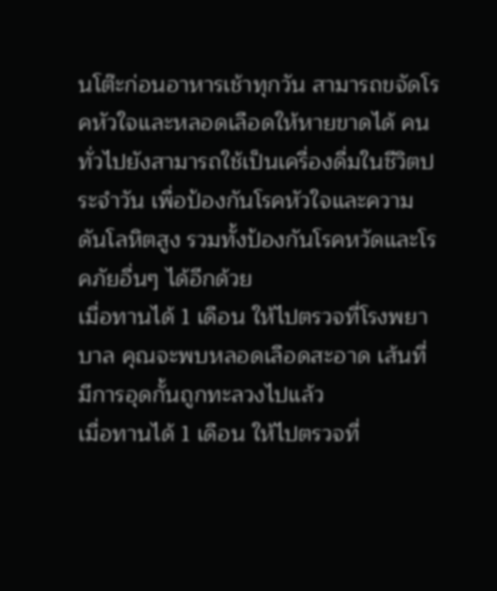นโต๊ะก่อนอาหารเช้าทุกวัน สามารถขจัดโรคหัวใจและหลอดเลือดให้หายขาดได้ คนทั่วไปยังสามารถใช้เป็นเครื่องดื่มในชีวิตประจำวัน เพื่อป้องกันโรคหัวใจและความดันโลหิตสูง รวมทั้งป้องกันโรคหวัดและโรคภัยอื่นๆ ได้อีกด้วย
เมื่อทานได้ 1 เดือน ให้ไปตรวจที่โรงพยาบาล คุณจะพบหลอดเลือดสะอาด เส้นที่มีการอุดกั้นถูกทะลวงไปแล้ว
เมื่อทานได้ 1 เดือน ให้ไปตรวจที่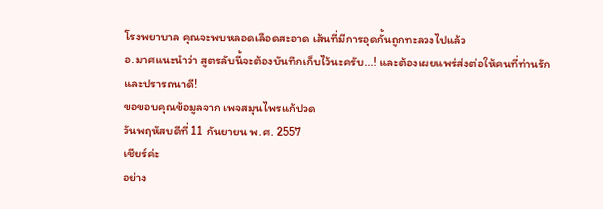โรงพยาบาล คุณจะพบหลอดเลือดสะอาด เส้นที่มีการอุดกั้นถูกทะลวงไปแล้ว
อ.มาศแนะนำว่า สูตรลับนี้จะต้องบันทึกเก็บไว้นะครับ...! และต้องเผยแพร่ส่งต่อให้คนที่ท่านรักและปรารถนาดี!
ขอขอบคุณข้อมูลจาก เพจสมุนไพรแก้ปวด
วันพฤหัสบดีที่ 11 กันยายน พ.ศ. 2557
เชียร์ค่ะ
อย่าง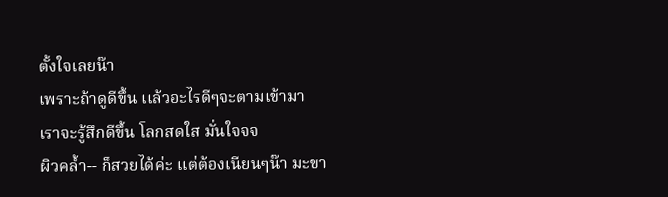ตั้งใจเลยน๊า
เพราะถ้าดูดีขึ้น เเล้วอะไรดีๆจะตามเข้ามา
เราจะรู้สึกดีขึ้น โลกสดใส มั่นใจจจ
ผิวคล้ำ-- ก็สวยได้ค่ะ เเต่ต้องเนียนๆน๊า มะขา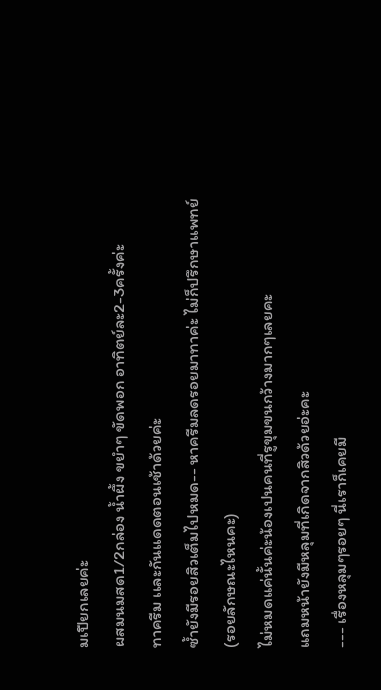มเปียกเลยค่ะ
ผสมนมสด1/2กล่อง น้ำผึ้ง ขยำๆ ขัดพอก อาทิตย์ละ2-3ครั้งค่ะ
ทาครีม เเละกันเเดดตอนเช้าด้วยค่ะ
ซ้ำยังมีรอยสิวเต็มไปหมด-- หาครีมลดรอยมาทาค่ะ ไม่ก็ปรึกษาเเพทย์
(รอยลักษณะไหนคะ)
ไม่หมดแค่นั้นค่ะน้องเปนคนที่รูขุมขนกว้างมากๆเลยคะ
แถมหน้ายังมีหลุมที่เกิดจากสิวด้วยอ่ะคะ
--- เรื่องหลุมๆรอยๆ นี่เราก็เคยมี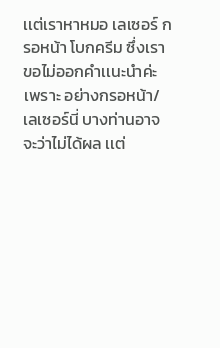เเต่เราหาหมอ เลเซอร์ กรอหน้า โบกครีม ซึ่งเราขอไม่ออกคำเเนะนำค่ะ
เพราะ อย่างกรอหน้า/เลเซอร์นี่ บางท่านอาจจะว่าไม่ได้ผล เเต่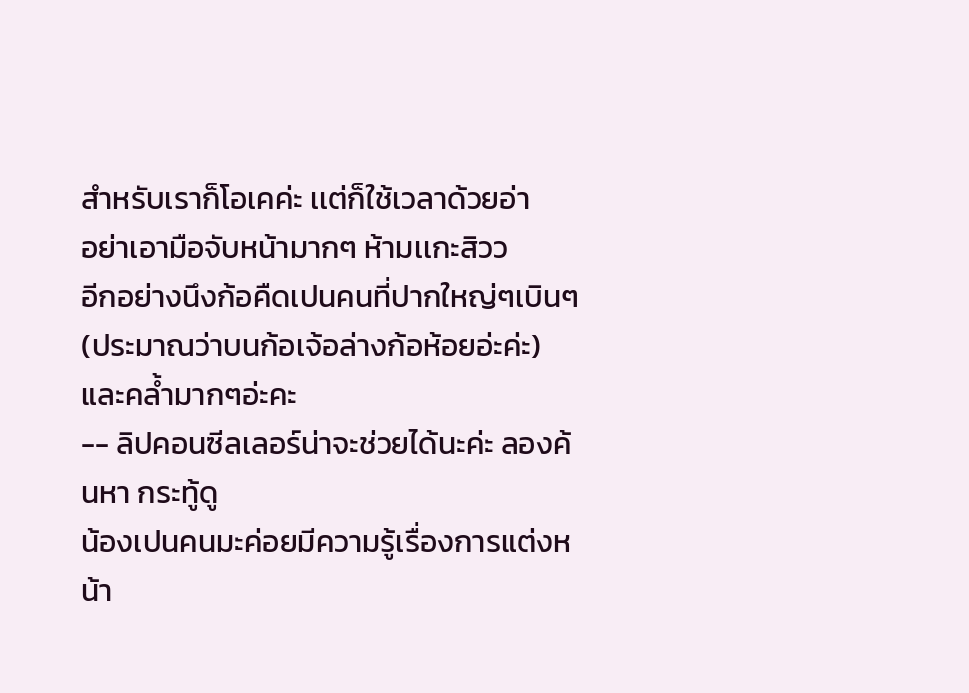สำหรับเราก็โอเคค่ะ เเต่ก็ใช้เวลาด้วยอ่า
อย่าเอามือจับหน้ามากๆ ห้ามเเกะสิวว
อีกอย่างนึงก้อคืดเปนคนที่ปากใหญ่ๆเบินๆ(ประมาณว่าบนก้อเจ้อล่างก้อห้อยอ่ะค่ะ) และคล้ำมากๆอ่ะคะ
-- ลิปคอนซีลเลอร์น่าจะช่วยได้นะค่ะ ลองค้นหา กระทู้ดู
น้องเปนคนมะค่อยมีความรู้เรื่องการแต่งหน้า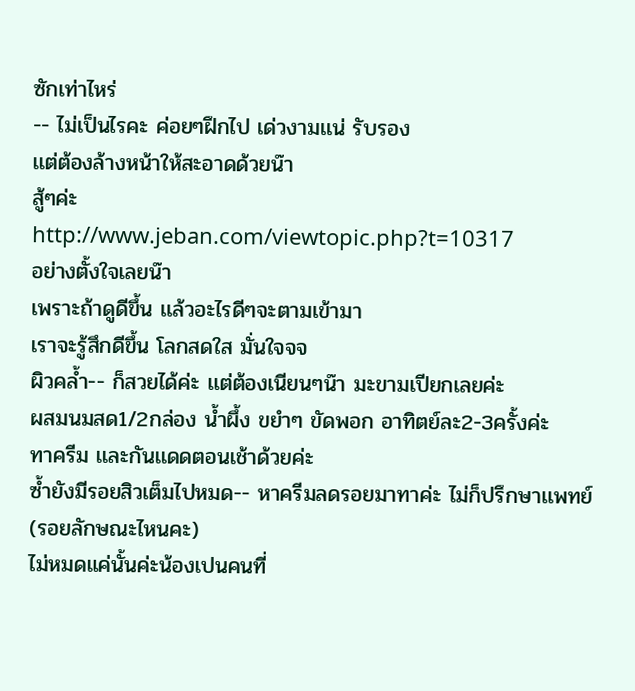ซักเท่าไหร่
-- ไม่เป็นไรคะ ค่อยๆฝึกไป เด่วงามเเน่ รับรอง
เเต่ต้องล้างหน้าให้สะอาดด้วยน๊า
สู้ๆค่ะ
http://www.jeban.com/viewtopic.php?t=10317
อย่างตั้งใจเลยน๊า
เพราะถ้าดูดีขึ้น เเล้วอะไรดีๆจะตามเข้ามา
เราจะรู้สึกดีขึ้น โลกสดใส มั่นใจจจ
ผิวคล้ำ-- ก็สวยได้ค่ะ เเต่ต้องเนียนๆน๊า มะขามเปียกเลยค่ะ
ผสมนมสด1/2กล่อง น้ำผึ้ง ขยำๆ ขัดพอก อาทิตย์ละ2-3ครั้งค่ะ
ทาครีม เเละกันเเดดตอนเช้าด้วยค่ะ
ซ้ำยังมีรอยสิวเต็มไปหมด-- หาครีมลดรอยมาทาค่ะ ไม่ก็ปรึกษาเเพทย์
(รอยลักษณะไหนคะ)
ไม่หมดแค่นั้นค่ะน้องเปนคนที่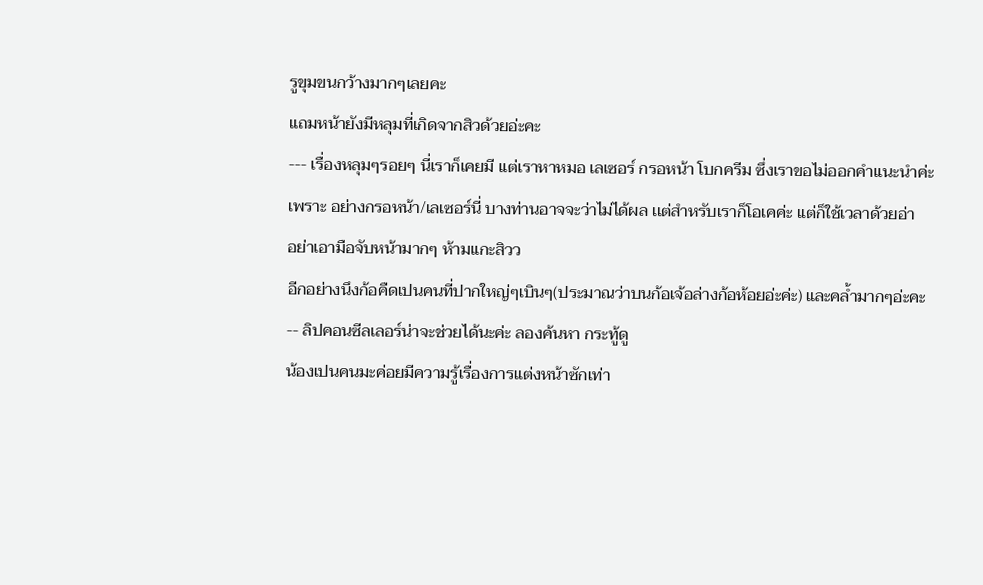รูขุมขนกว้างมากๆเลยคะ
แถมหน้ายังมีหลุมที่เกิดจากสิวด้วยอ่ะคะ
--- เรื่องหลุมๆรอยๆ นี่เราก็เคยมี เเต่เราหาหมอ เลเซอร์ กรอหน้า โบกครีม ซึ่งเราขอไม่ออกคำเเนะนำค่ะ
เพราะ อย่างกรอหน้า/เลเซอร์นี่ บางท่านอาจจะว่าไม่ได้ผล เเต่สำหรับเราก็โอเคค่ะ เเต่ก็ใช้เวลาด้วยอ่า
อย่าเอามือจับหน้ามากๆ ห้ามเเกะสิวว
อีกอย่างนึงก้อคืดเปนคนที่ปากใหญ่ๆเบินๆ(ประมาณว่าบนก้อเจ้อล่างก้อห้อยอ่ะค่ะ) และคล้ำมากๆอ่ะคะ
-- ลิปคอนซีลเลอร์น่าจะช่วยได้นะค่ะ ลองค้นหา กระทู้ดู
น้องเปนคนมะค่อยมีความรู้เรื่องการแต่งหน้าซักเท่า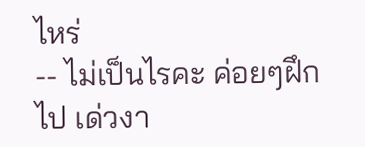ไหร่
-- ไม่เป็นไรคะ ค่อยๆฝึกไป เด่วงา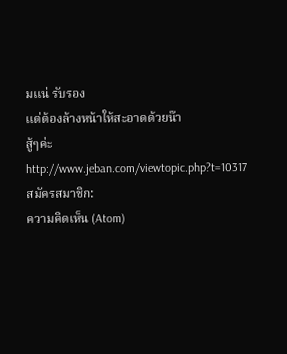มเเน่ รับรอง
เเต่ต้องล้างหน้าให้สะอาดด้วยน๊า
สู้ๆค่ะ
http://www.jeban.com/viewtopic.php?t=10317
สมัครสมาชิก:
ความคิดเห็น (Atom)